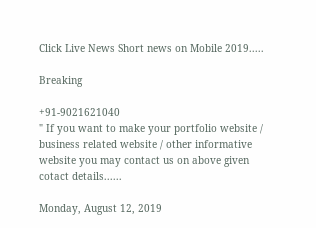Click Live News Short news on Mobile 2019.....

Breaking

+91-9021621040
" If you want to make your portfolio website / business related website / other informative website you may contact us on above given cotact details......

Monday, August 12, 2019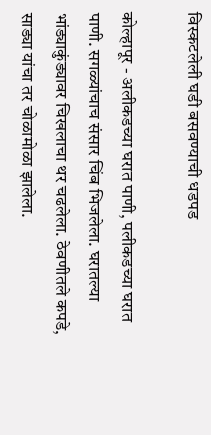विस्कटलेली घडी बसवण्याची धडपड

कोल्हापूर - अलीकडच्या घरात पाणी, पलीकडच्या घरात पाणी. सगळ्यांचाच संसार चिंब भिजलेला. घरातल्या भांड्याकुंड्यावर चिखलाचा थर चढलेला. ठेवणीतले कपडे, साड्या यांचा तर चोळामोळा झालेला.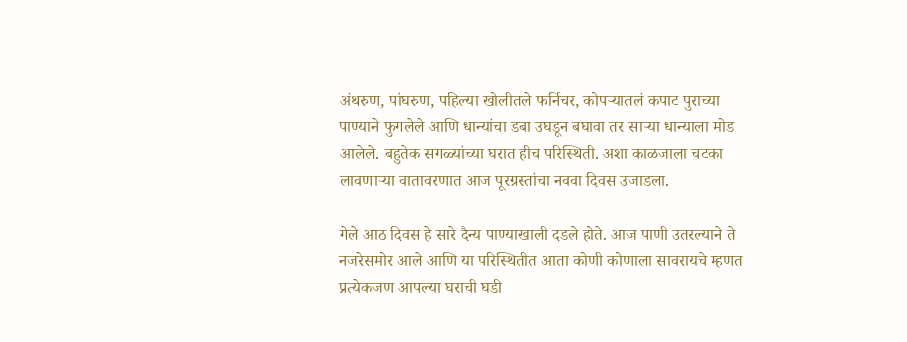अंथरुण, पांघरुण, पहिल्या खोलीतले फर्निचर, कोपऱ्यातलं कपाट पुराच्या पाण्याने फुगलेले आणि धान्यांचा डबा उघडून बघावा तर साऱ्या धान्याला मोड आलेले. बहुतेक सगळ्यांच्या घरात हीच परिस्थिती. अशा काळजाला चटका लावणाऱ्या वातावरणात आज पूरग्रस्तांचा नववा दिवस उजाडला.

गेले आठ दिवस हे सारे दैन्य पाण्याखाली दडले होते. आज पाणी उतरल्याने ते नजरेसमोर आले आणि या परिस्थितीत आता कोणी कोणाला सावरायचे म्हणत प्रत्येकजण आपल्या घराची घडी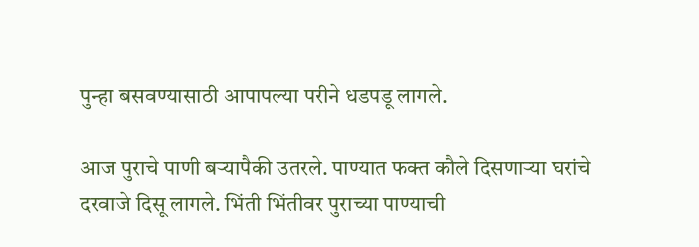पुन्हा बसवण्यासाठी आपापल्या परीने धडपडू लागले.

आज पुराचे पाणी बऱ्यापैकी उतरले. पाण्यात फक्त कौले दिसणाऱ्या घरांचे दरवाजे दिसू लागले. भिंती भिंतीवर पुराच्या पाण्याची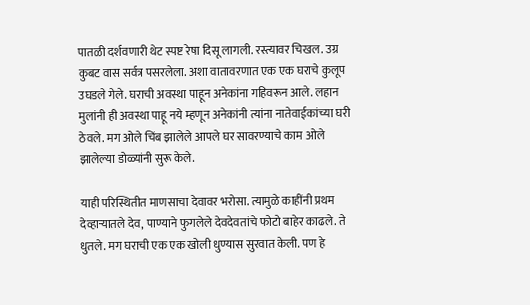पातळी दर्शवणारी थेट स्पष्ट रेषा दिसू लागली. रस्त्यावर चिखल. उग्र कुबट वास सर्वत्र पसरलेला. अशा वातावरणात एक एक घराचे कुलूप उघडले गेले. घराची अवस्था पाहून अनेकांना गहिवरून आले. लहान मुलांनी ही अवस्था पाहू नये म्हणून अनेकांनी त्यांना नातेवाईकांच्या घरी ठेवले. मग ओले चिंब झालेले आपले घर सावरण्याचे काम ओले झालेल्या डोळ्यांनी सुरू केले.

याही परिस्थितीत माणसाचा देवावर भरोसा. त्यामुळे काहींनी प्रथम देव्हाऱ्यातले देव, पाण्याने फुगलेले देवदेवतांचे फोटो बाहेर काढले. ते धुतले. मग घराची एक एक खोली धुण्यास सुरवात केली. पण हे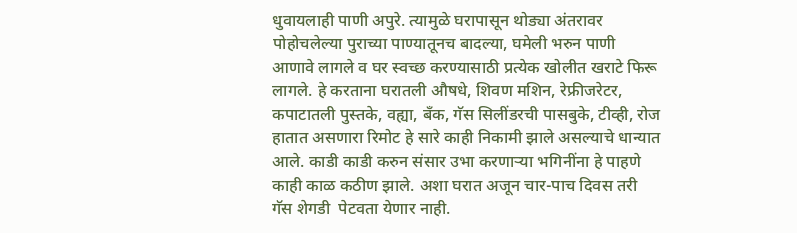धुवायलाही पाणी अपुरे. त्यामुळे घरापासून थोड्या अंतरावर पोहोचलेल्या पुराच्या पाण्यातूनच बादल्या, घमेली भरुन पाणी आणावे लागले व घर स्वच्छ करण्यासाठी प्रत्येक खोलीत खराटे फिरू लागले. हे करताना घरातली औषधे, शिवण मशिन, रेफ्रीजरेटर, कपाटातली पुस्तके, वह्या, बॅंक, गॅस सिलींडरची पासबुके, टीव्ही, रोज हातात असणारा रिमोट हे सारे काही निकामी झाले असल्याचे धान्यात आले. काडी काडी करुन संसार उभा करणाऱ्या भगिनींना हे पाहणे काही काळ कठीण झाले. अशा घरात अजून चार-पाच दिवस तरी गॅस शेगडी  पेटवता येणार नाही.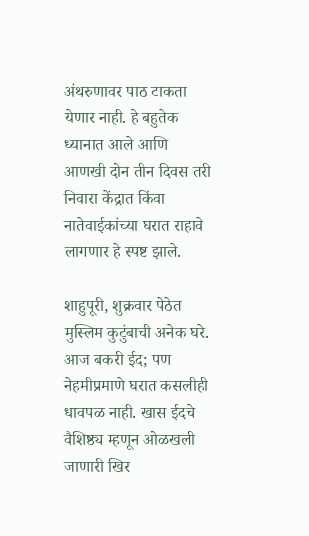अंथरुणावर पाठ टाकता येणार नाही. हे बहुतेक ध्यानात आले आणि आणखी दोन तीन दिवस तरी निवारा केंद्रात किंवा नातेवाईकांच्या घरात राहावे लागणार हे स्पष्ट झाले.

शाहुपूरी, शुक्रवार पेठेत मुस्लिम कुटुंबाची अनेक घरे. आज बकरी ईद; पण नेहमीप्रमाणे घरात कसलीही धावपळ नाही. खास ईदचे वैशिष्ठ्य म्हणून ओळखली जाणारी खिर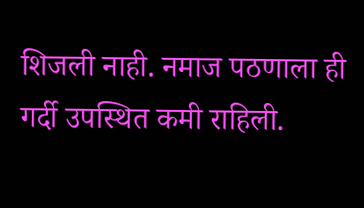शिजली नाही. नमाज पठणाला ही गर्दी उपस्थित कमी राहिली.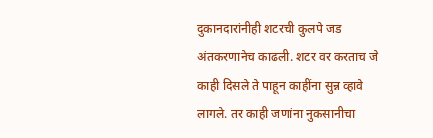दुकानदारांनीही शटरची कुलपे जड अंतकरणानेच काढली. शटर वर करताच जे काही दिसले ते पाहून काहींना सुन्न व्हावे लागले. तर काही जणांना नुकसानीचा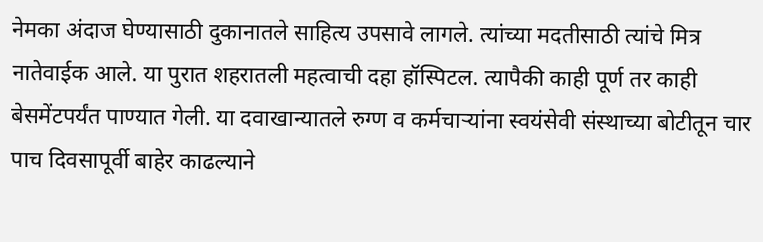नेमका अंदाज घेण्यासाठी दुकानातले साहित्य उपसावे लागले. त्यांच्या मदतीसाठी त्यांचे मित्र नातेवाईक आले. या पुरात शहरातली महत्वाची दहा हॉस्पिटल. त्यापैकी काही पूर्ण तर काही बेसमेंटपर्यंत पाण्यात गेली. या दवाखान्यातले रुग्ण व कर्मचाऱ्यांना स्वयंसेवी संस्थाच्या बोटीतून चार पाच दिवसापूर्वी बाहेर काढल्याने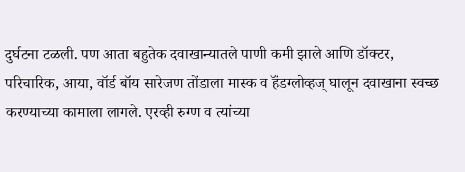दुर्घटना टळली. पण आता बहुतेक दवाखान्यातले पाणी कमी झाले आणि डॉक्‍टर, परिचारिक, आया, वॉर्ड बॉय सारेजण तोंडाला मास्क व हॅंडग्लोव्हज्‌ घालून दवाखाना स्वच्छ करण्याच्या कामाला लागले. एरव्ही रुग्ण व त्यांच्या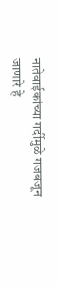नातेवाईकांच्या गर्दीमुळे गजबजून जाणारे हे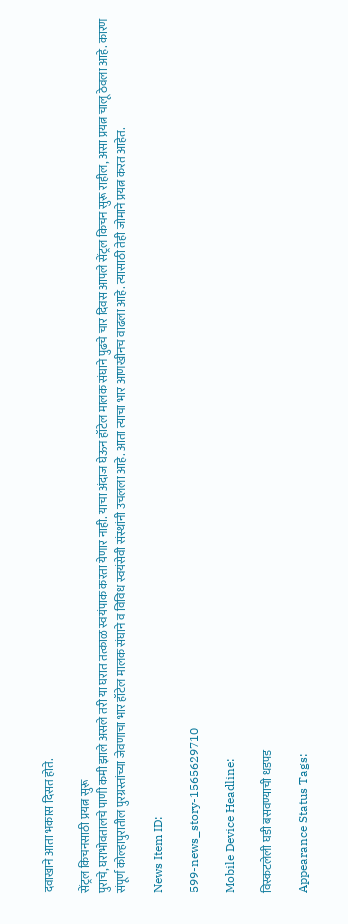दवाखाने आता भकास दिसत होते.

सेंट्रल किचनसाठी प्रयत्न सुरू
पुराचे, घराभोवतालचे पाणी कमी झाले असले तरी या घरात तत्काळ स्वयंपाक करता येणार नाही. याचा अंदाज घेऊन हॉटेल मालक संघाने पुढचे चार दिवस आपले सेंट्रल किचन सुरू राहील, असा प्रयत्न चालू ठेवला आहे. कारण संपूर्ण कोल्हापुरातील पुरग्रस्तांच्या जेवणाचा भार हॉटेल मालक संघाने व विविध स्वयंसेवी संस्थांनी उचलला आहे. आता त्याचा भार आणखीनच वाढला आहे. त्यासाठी तेही जोमाने प्रयत्न करत आहेत.

News Item ID:

599-news_story-1565629710

Mobile Device Headline:

विस्कटलेली घडी बसवण्याची धडपड

Appearance Status Tags: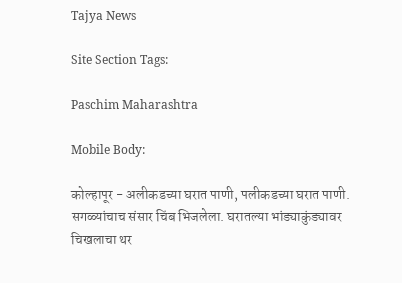Tajya News

Site Section Tags:

Paschim Maharashtra

Mobile Body:

कोल्हापूर - अलीकडच्या घरात पाणी, पलीकडच्या घरात पाणी. सगळ्यांचाच संसार चिंब भिजलेला. घरातल्या भांड्याकुंड्यावर चिखलाचा थर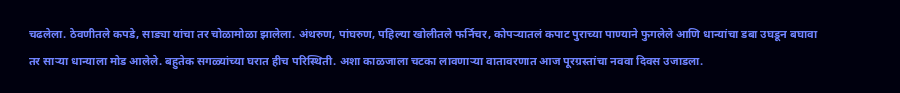चढलेला. ठेवणीतले कपडे, साड्या यांचा तर चोळामोळा झालेला. अंथरुण, पांघरुण, पहिल्या खोलीतले फर्निचर, कोपऱ्यातलं कपाट पुराच्या पाण्याने फुगलेले आणि धान्यांचा डबा उघडून बघावा तर साऱ्या धान्याला मोड आलेले. बहुतेक सगळ्यांच्या घरात हीच परिस्थिती. अशा काळजाला चटका लावणाऱ्या वातावरणात आज पूरग्रस्तांचा नववा दिवस उजाडला.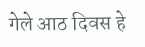गेले आठ दिवस हे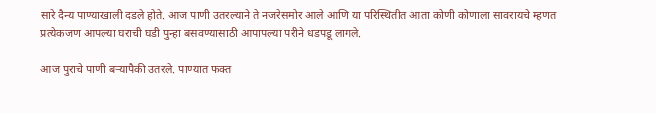सारे दैन्य पाण्याखाली दडले होते. आज पाणी उतरल्याने ते नजरेसमोर आले आणि या परिस्थितीत आता कोणी कोणाला सावरायचे म्हणत प्रत्येकजण आपल्या घराची घडी पुन्हा बसवण्यासाठी आपापल्या परीने धडपडू लागले.

आज पुराचे पाणी बऱ्यापैकी उतरले. पाण्यात फक्त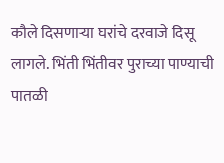कौले दिसणाऱ्या घरांचे दरवाजे दिसू लागले. भिंती भिंतीवर पुराच्या पाण्याची पातळी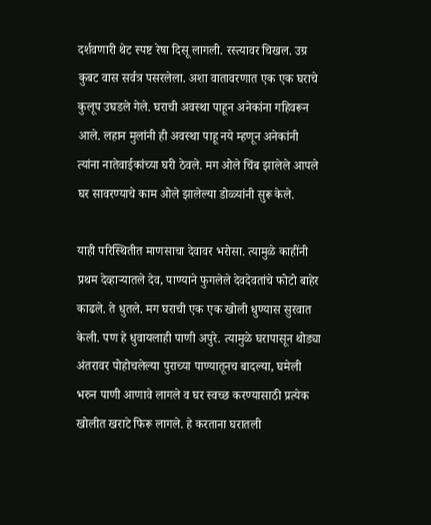दर्शवणारी थेट स्पष्ट रेषा दिसू लागली. रस्त्यावर चिखल. उग्र कुबट वास सर्वत्र पसरलेला. अशा वातावरणात एक एक घराचे कुलूप उघडले गेले. घराची अवस्था पाहून अनेकांना गहिवरून आले. लहान मुलांनी ही अवस्था पाहू नये म्हणून अनेकांनी त्यांना नातेवाईकांच्या घरी ठेवले. मग ओले चिंब झालेले आपले घर सावरण्याचे काम ओले झालेल्या डोळ्यांनी सुरू केले.

याही परिस्थितीत माणसाचा देवावर भरोसा. त्यामुळे काहींनी प्रथम देव्हाऱ्यातले देव, पाण्याने फुगलेले देवदेवतांचे फोटो बाहेर काढले. ते धुतले. मग घराची एक एक खोली धुण्यास सुरवात केली. पण हे धुवायलाही पाणी अपुरे. त्यामुळे घरापासून थोड्या अंतरावर पोहोचलेल्या पुराच्या पाण्यातूनच बादल्या, घमेली भरुन पाणी आणावे लागले व घर स्वच्छ करण्यासाठी प्रत्येक खोलीत खराटे फिरू लागले. हे करताना घरातली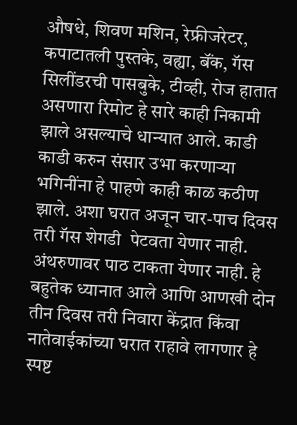औषधे, शिवण मशिन, रेफ्रीजरेटर, कपाटातली पुस्तके, वह्या, बॅंक, गॅस सिलींडरची पासबुके, टीव्ही, रोज हातात असणारा रिमोट हे सारे काही निकामी झाले असल्याचे धान्यात आले. काडी काडी करुन संसार उभा करणाऱ्या भगिनींना हे पाहणे काही काळ कठीण झाले. अशा घरात अजून चार-पाच दिवस तरी गॅस शेगडी  पेटवता येणार नाही. अंथरुणावर पाठ टाकता येणार नाही. हे बहुतेक ध्यानात आले आणि आणखी दोन तीन दिवस तरी निवारा केंद्रात किंवा नातेवाईकांच्या घरात राहावे लागणार हे स्पष्ट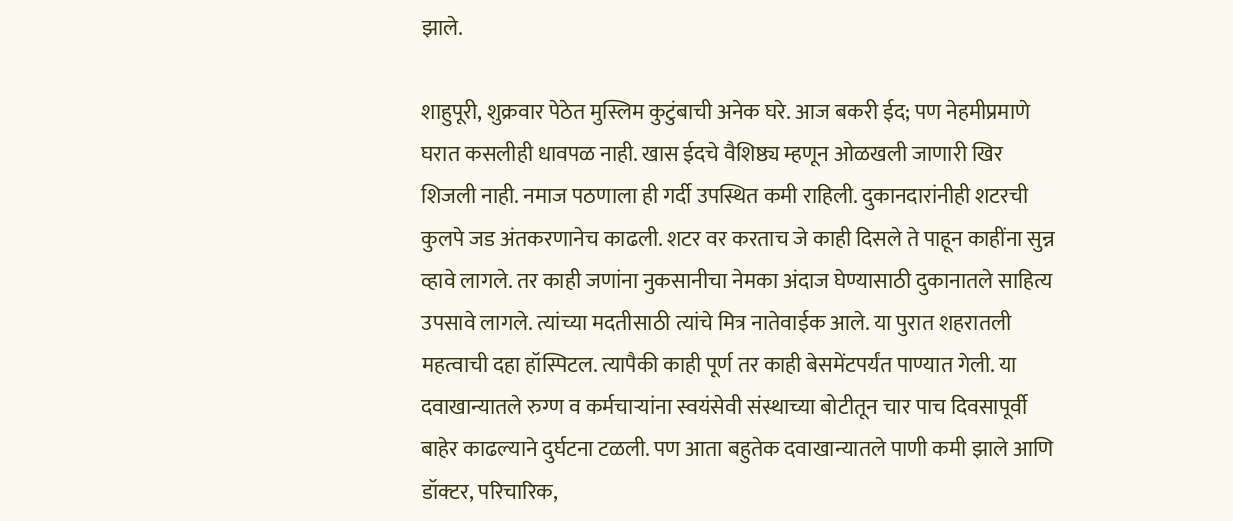झाले.

शाहुपूरी, शुक्रवार पेठेत मुस्लिम कुटुंबाची अनेक घरे. आज बकरी ईद; पण नेहमीप्रमाणे घरात कसलीही धावपळ नाही. खास ईदचे वैशिष्ठ्य म्हणून ओळखली जाणारी खिर शिजली नाही. नमाज पठणाला ही गर्दी उपस्थित कमी राहिली. दुकानदारांनीही शटरची कुलपे जड अंतकरणानेच काढली. शटर वर करताच जे काही दिसले ते पाहून काहींना सुन्न व्हावे लागले. तर काही जणांना नुकसानीचा नेमका अंदाज घेण्यासाठी दुकानातले साहित्य उपसावे लागले. त्यांच्या मदतीसाठी त्यांचे मित्र नातेवाईक आले. या पुरात शहरातली महत्वाची दहा हॉस्पिटल. त्यापैकी काही पूर्ण तर काही बेसमेंटपर्यंत पाण्यात गेली. या दवाखान्यातले रुग्ण व कर्मचाऱ्यांना स्वयंसेवी संस्थाच्या बोटीतून चार पाच दिवसापूर्वी बाहेर काढल्याने दुर्घटना टळली. पण आता बहुतेक दवाखान्यातले पाणी कमी झाले आणि डॉक्‍टर, परिचारिक,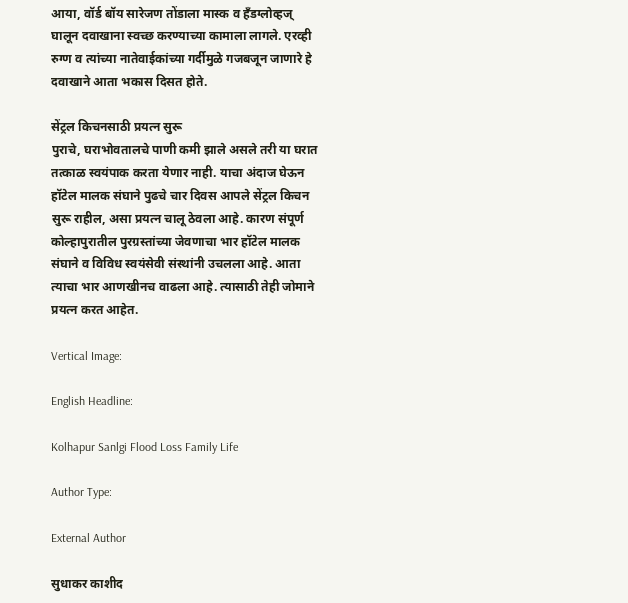आया, वॉर्ड बॉय सारेजण तोंडाला मास्क व हॅंडग्लोव्हज्‌ घालून दवाखाना स्वच्छ करण्याच्या कामाला लागले. एरव्ही रुग्ण व त्यांच्या नातेवाईकांच्या गर्दीमुळे गजबजून जाणारे हे दवाखाने आता भकास दिसत होते.

सेंट्रल किचनसाठी प्रयत्न सुरू
पुराचे, घराभोवतालचे पाणी कमी झाले असले तरी या घरात तत्काळ स्वयंपाक करता येणार नाही. याचा अंदाज घेऊन हॉटेल मालक संघाने पुढचे चार दिवस आपले सेंट्रल किचन सुरू राहील, असा प्रयत्न चालू ठेवला आहे. कारण संपूर्ण कोल्हापुरातील पुरग्रस्तांच्या जेवणाचा भार हॉटेल मालक संघाने व विविध स्वयंसेवी संस्थांनी उचलला आहे. आता त्याचा भार आणखीनच वाढला आहे. त्यासाठी तेही जोमाने प्रयत्न करत आहेत.

Vertical Image:

English Headline:

Kolhapur Sanlgi Flood Loss Family Life

Author Type:

External Author

सुधाकर काशीद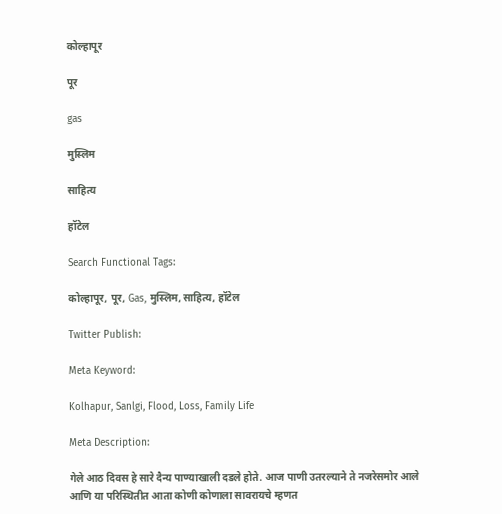कोल्हापूर

पूर

gas

मुस्लिम

साहित्य

हॉटेल

Search Functional Tags:

कोल्हापूर, पूर, Gas, मुस्लिम, साहित्य, हॉटेल

Twitter Publish:

Meta Keyword:

Kolhapur, Sanlgi, Flood, Loss, Family Life

Meta Description:

गेले आठ दिवस हे सारे दैन्य पाण्याखाली दडले होते. आज पाणी उतरल्याने ते नजरेसमोर आले आणि या परिस्थितीत आता कोणी कोणाला सावरायचे म्हणत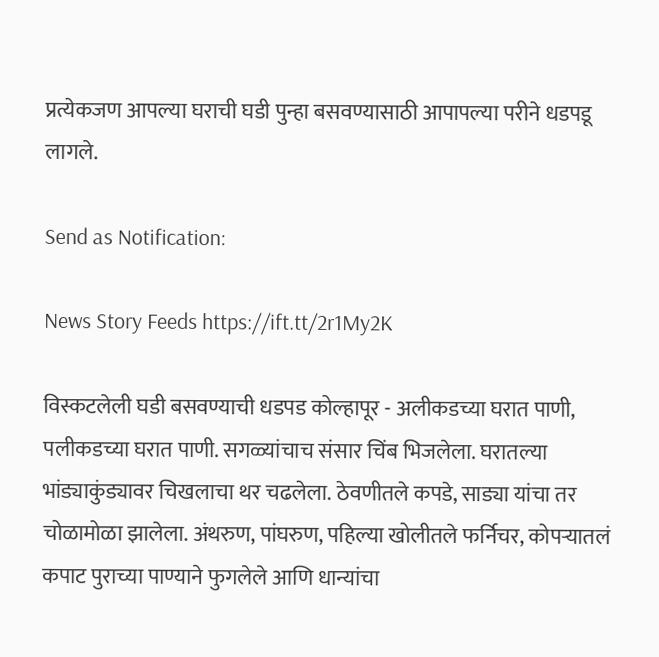प्रत्येकजण आपल्या घराची घडी पुन्हा बसवण्यासाठी आपापल्या परीने धडपडू लागले.

Send as Notification:

News Story Feeds https://ift.tt/2r1My2K

विस्कटलेली घडी बसवण्याची धडपड कोल्हापूर - अलीकडच्या घरात पाणी, पलीकडच्या घरात पाणी. सगळ्यांचाच संसार चिंब भिजलेला. घरातल्या भांड्याकुंड्यावर चिखलाचा थर चढलेला. ठेवणीतले कपडे, साड्या यांचा तर चोळामोळा झालेला. अंथरुण, पांघरुण, पहिल्या खोलीतले फर्निचर, कोपऱ्यातलं कपाट पुराच्या पाण्याने फुगलेले आणि धान्यांचा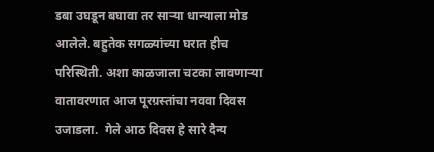डबा उघडून बघावा तर साऱ्या धान्याला मोड आलेले. बहुतेक सगळ्यांच्या घरात हीच परिस्थिती. अशा काळजाला चटका लावणाऱ्या वातावरणात आज पूरग्रस्तांचा नववा दिवस उजाडला.  गेले आठ दिवस हे सारे दैन्य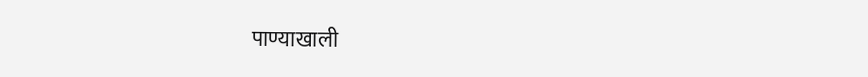पाण्याखाली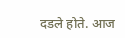दडले होते. आज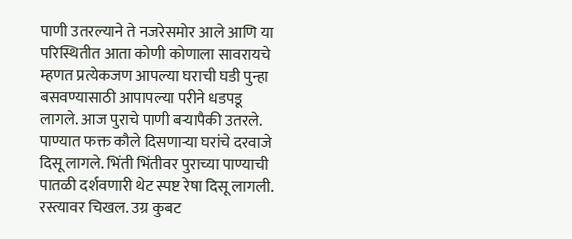पाणी उतरल्याने ते नजरेसमोर आले आणि या परिस्थितीत आता कोणी कोणाला सावरायचे म्हणत प्रत्येकजण आपल्या घराची घडी पुन्हा बसवण्यासाठी आपापल्या परीने धडपडू लागले. आज पुराचे पाणी बऱ्यापैकी उतरले. पाण्यात फक्त कौले दिसणाऱ्या घरांचे दरवाजे दिसू लागले. भिंती भिंतीवर पुराच्या पाण्याची पातळी दर्शवणारी थेट स्पष्ट रेषा दिसू लागली. रस्त्यावर चिखल. उग्र कुबट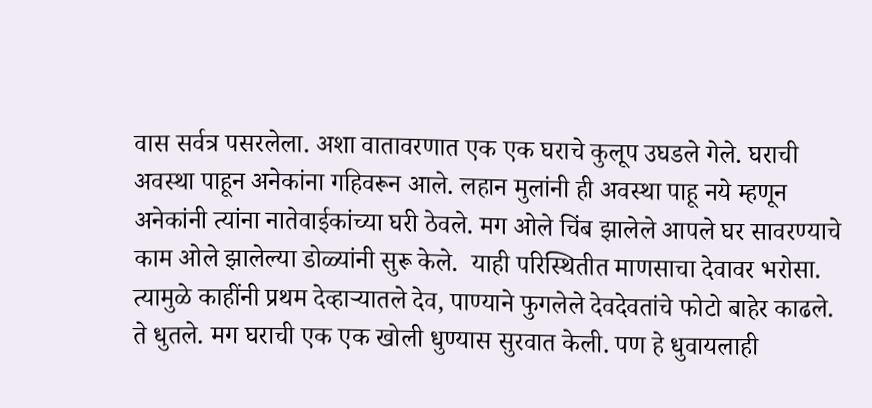वास सर्वत्र पसरलेला. अशा वातावरणात एक एक घराचे कुलूप उघडले गेले. घराची अवस्था पाहून अनेकांना गहिवरून आले. लहान मुलांनी ही अवस्था पाहू नये म्हणून अनेकांनी त्यांना नातेवाईकांच्या घरी ठेवले. मग ओले चिंब झालेले आपले घर सावरण्याचे काम ओले झालेल्या डोळ्यांनी सुरू केले.  याही परिस्थितीत माणसाचा देवावर भरोसा. त्यामुळे काहींनी प्रथम देव्हाऱ्यातले देव, पाण्याने फुगलेले देवदेवतांचे फोटो बाहेर काढले. ते धुतले. मग घराची एक एक खोली धुण्यास सुरवात केली. पण हे धुवायलाही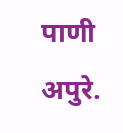पाणी अपुरे.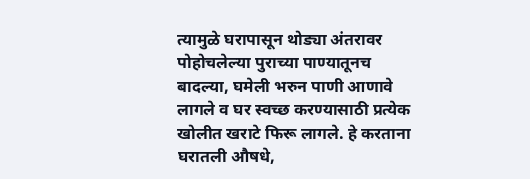त्यामुळे घरापासून थोड्या अंतरावर पोहोचलेल्या पुराच्या पाण्यातूनच बादल्या, घमेली भरुन पाणी आणावे लागले व घर स्वच्छ करण्यासाठी प्रत्येक खोलीत खराटे फिरू लागले. हे करताना घरातली औषधे,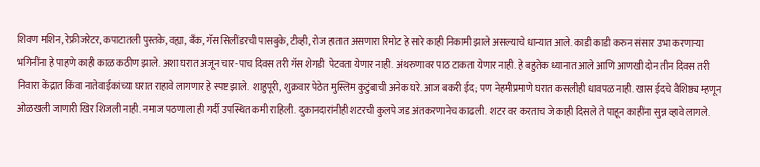शिवण मशिन, रेफ्रीजरेटर, कपाटातली पुस्तके, वह्या, बॅंक, गॅस सिलींडरची पासबुके, टीव्ही, रोज हातात असणारा रिमोट हे सारे काही निकामी झाले असल्याचे धान्यात आले. काडी काडी करुन संसार उभा करणाऱ्या भगिनींना हे पाहणे काही काळ कठीण झाले. अशा घरात अजून चार-पाच दिवस तरी गॅस शेगडी  पेटवता येणार नाही. अंथरुणावर पाठ टाकता येणार नाही. हे बहुतेक ध्यानात आले आणि आणखी दोन तीन दिवस तरी निवारा केंद्रात किंवा नातेवाईकांच्या घरात राहावे लागणार हे स्पष्ट झाले.  शाहुपूरी, शुक्रवार पेठेत मुस्लिम कुटुंबाची अनेक घरे. आज बकरी ईद; पण नेहमीप्रमाणे घरात कसलीही धावपळ नाही. खास ईदचे वैशिष्ठ्य म्हणून ओळखली जाणारी खिर शिजली नाही. नमाज पठणाला ही गर्दी उपस्थित कमी राहिली. दुकानदारांनीही शटरची कुलपे जड अंतकरणानेच काढली. शटर वर करताच जे काही दिसले ते पाहून काहींना सुन्न व्हावे लागले.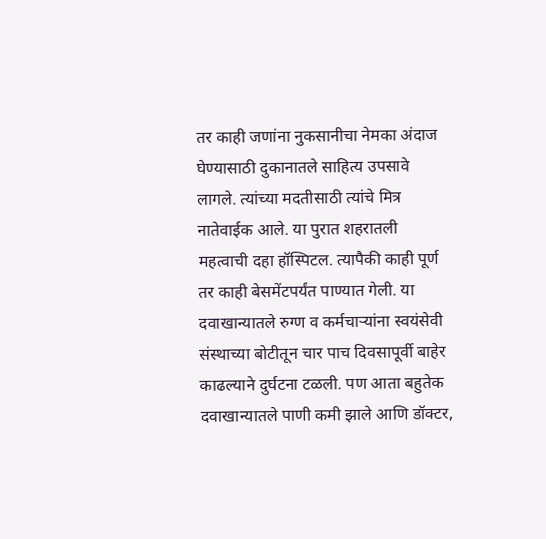तर काही जणांना नुकसानीचा नेमका अंदाज घेण्यासाठी दुकानातले साहित्य उपसावे लागले. त्यांच्या मदतीसाठी त्यांचे मित्र नातेवाईक आले. या पुरात शहरातली महत्वाची दहा हॉस्पिटल. त्यापैकी काही पूर्ण तर काही बेसमेंटपर्यंत पाण्यात गेली. या दवाखान्यातले रुग्ण व कर्मचाऱ्यांना स्वयंसेवी संस्थाच्या बोटीतून चार पाच दिवसापूर्वी बाहेर काढल्याने दुर्घटना टळली. पण आता बहुतेक दवाखान्यातले पाणी कमी झाले आणि डॉक्‍टर,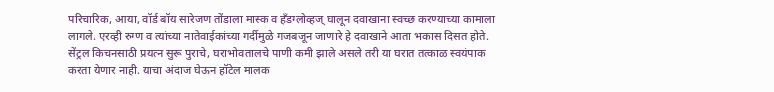परिचारिक, आया, वॉर्ड बॉय सारेजण तोंडाला मास्क व हॅंडग्लोव्हज्‌ घालून दवाखाना स्वच्छ करण्याच्या कामाला लागले. एरव्ही रुग्ण व त्यांच्या नातेवाईकांच्या गर्दीमुळे गजबजून जाणारे हे दवाखाने आता भकास दिसत होते.  सेंट्रल किचनसाठी प्रयत्न सुरू पुराचे, घराभोवतालचे पाणी कमी झाले असले तरी या घरात तत्काळ स्वयंपाक करता येणार नाही. याचा अंदाज घेऊन हॉटेल मालक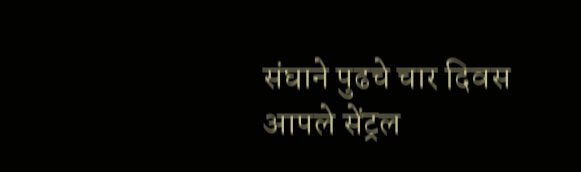संघाने पुढचे चार दिवस आपले सेंट्रल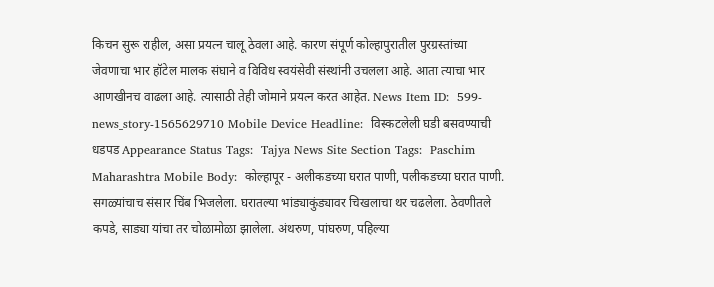किचन सुरू राहील, असा प्रयत्न चालू ठेवला आहे. कारण संपूर्ण कोल्हापुरातील पुरग्रस्तांच्या जेवणाचा भार हॉटेल मालक संघाने व विविध स्वयंसेवी संस्थांनी उचलला आहे. आता त्याचा भार आणखीनच वाढला आहे. त्यासाठी तेही जोमाने प्रयत्न करत आहेत. News Item ID:  599-news_story-1565629710 Mobile Device Headline:  विस्कटलेली घडी बसवण्याची धडपड Appearance Status Tags:  Tajya News Site Section Tags:  Paschim Maharashtra Mobile Body:  कोल्हापूर - अलीकडच्या घरात पाणी, पलीकडच्या घरात पाणी. सगळ्यांचाच संसार चिंब भिजलेला. घरातल्या भांड्याकुंड्यावर चिखलाचा थर चढलेला. ठेवणीतले कपडे, साड्या यांचा तर चोळामोळा झालेला. अंथरुण, पांघरुण, पहिल्या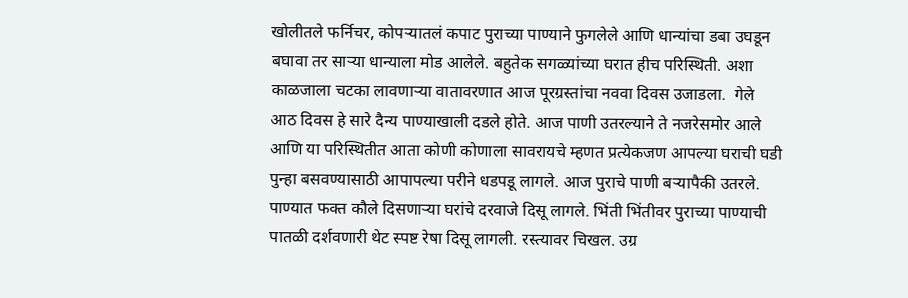खोलीतले फर्निचर, कोपऱ्यातलं कपाट पुराच्या पाण्याने फुगलेले आणि धान्यांचा डबा उघडून बघावा तर साऱ्या धान्याला मोड आलेले. बहुतेक सगळ्यांच्या घरात हीच परिस्थिती. अशा काळजाला चटका लावणाऱ्या वातावरणात आज पूरग्रस्तांचा नववा दिवस उजाडला.  गेले आठ दिवस हे सारे दैन्य पाण्याखाली दडले होते. आज पाणी उतरल्याने ते नजरेसमोर आले आणि या परिस्थितीत आता कोणी कोणाला सावरायचे म्हणत प्रत्येकजण आपल्या घराची घडी पुन्हा बसवण्यासाठी आपापल्या परीने धडपडू लागले. आज पुराचे पाणी बऱ्यापैकी उतरले. पाण्यात फक्त कौले दिसणाऱ्या घरांचे दरवाजे दिसू लागले. भिंती भिंतीवर पुराच्या पाण्याची पातळी दर्शवणारी थेट स्पष्ट रेषा दिसू लागली. रस्त्यावर चिखल. उग्र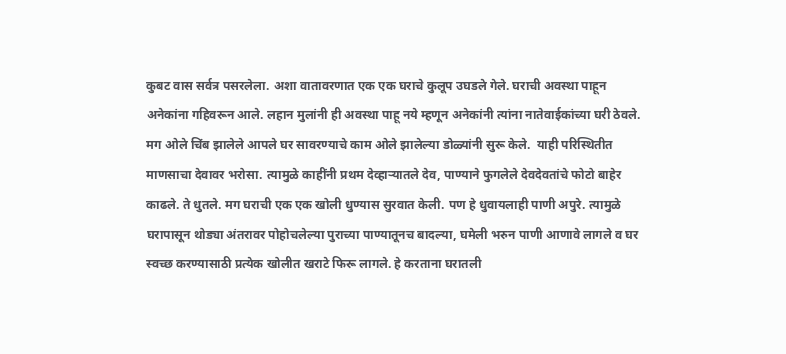कुबट वास सर्वत्र पसरलेला. अशा वातावरणात एक एक घराचे कुलूप उघडले गेले. घराची अवस्था पाहून अनेकांना गहिवरून आले. लहान मुलांनी ही अवस्था पाहू नये म्हणून अनेकांनी त्यांना नातेवाईकांच्या घरी ठेवले. मग ओले चिंब झालेले आपले घर सावरण्याचे काम ओले झालेल्या डोळ्यांनी सुरू केले.  याही परिस्थितीत माणसाचा देवावर भरोसा. त्यामुळे काहींनी प्रथम देव्हाऱ्यातले देव, पाण्याने फुगलेले देवदेवतांचे फोटो बाहेर काढले. ते धुतले. मग घराची एक एक खोली धुण्यास सुरवात केली. पण हे धुवायलाही पाणी अपुरे. त्यामुळे घरापासून थोड्या अंतरावर पोहोचलेल्या पुराच्या पाण्यातूनच बादल्या, घमेली भरुन पाणी आणावे लागले व घर स्वच्छ करण्यासाठी प्रत्येक खोलीत खराटे फिरू लागले. हे करताना घरातली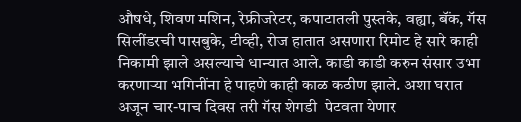औषधे, शिवण मशिन, रेफ्रीजरेटर, कपाटातली पुस्तके, वह्या, बॅंक, गॅस सिलींडरची पासबुके, टीव्ही, रोज हातात असणारा रिमोट हे सारे काही निकामी झाले असल्याचे धान्यात आले. काडी काडी करुन संसार उभा करणाऱ्या भगिनींना हे पाहणे काही काळ कठीण झाले. अशा घरात अजून चार-पाच दिवस तरी गॅस शेगडी  पेटवता येणार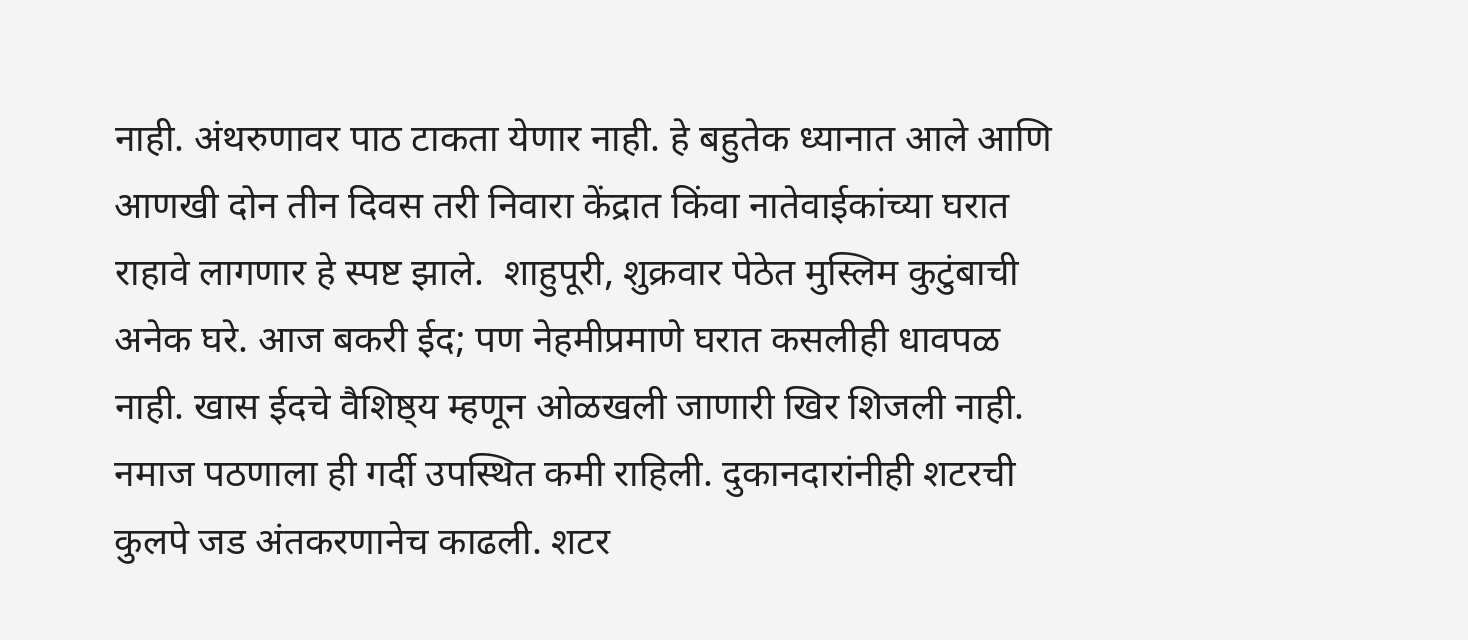नाही. अंथरुणावर पाठ टाकता येणार नाही. हे बहुतेक ध्यानात आले आणि आणखी दोन तीन दिवस तरी निवारा केंद्रात किंवा नातेवाईकांच्या घरात राहावे लागणार हे स्पष्ट झाले.  शाहुपूरी, शुक्रवार पेठेत मुस्लिम कुटुंबाची अनेक घरे. आज बकरी ईद; पण नेहमीप्रमाणे घरात कसलीही धावपळ नाही. खास ईदचे वैशिष्ठ्य म्हणून ओळखली जाणारी खिर शिजली नाही. नमाज पठणाला ही गर्दी उपस्थित कमी राहिली. दुकानदारांनीही शटरची कुलपे जड अंतकरणानेच काढली. शटर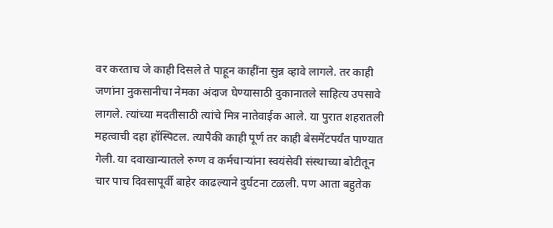वर करताच जे काही दिसले ते पाहून काहींना सुन्न व्हावे लागले. तर काही जणांना नुकसानीचा नेमका अंदाज घेण्यासाठी दुकानातले साहित्य उपसावे लागले. त्यांच्या मदतीसाठी त्यांचे मित्र नातेवाईक आले. या पुरात शहरातली महत्वाची दहा हॉस्पिटल. त्यापैकी काही पूर्ण तर काही बेसमेंटपर्यंत पाण्यात गेली. या दवाखान्यातले रुग्ण व कर्मचाऱ्यांना स्वयंसेवी संस्थाच्या बोटीतून चार पाच दिवसापूर्वी बाहेर काढल्याने दुर्घटना टळली. पण आता बहुतेक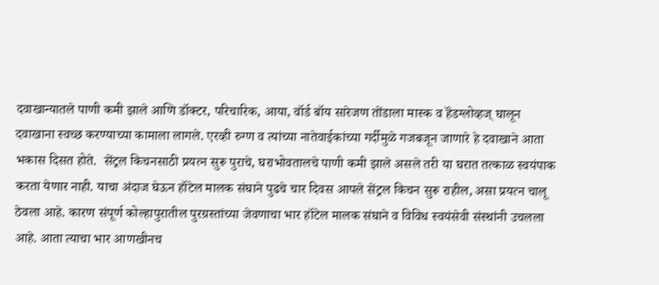दवाखान्यातले पाणी कमी झाले आणि डॉक्‍टर, परिचारिक, आया, वॉर्ड बॉय सारेजण तोंडाला मास्क व हॅंडग्लोव्हज्‌ घालून दवाखाना स्वच्छ करण्याच्या कामाला लागले. एरव्ही रुग्ण व त्यांच्या नातेवाईकांच्या गर्दीमुळे गजबजून जाणारे हे दवाखाने आता भकास दिसत होते.  सेंट्रल किचनसाठी प्रयत्न सुरू पुराचे, घराभोवतालचे पाणी कमी झाले असले तरी या घरात तत्काळ स्वयंपाक करता येणार नाही. याचा अंदाज घेऊन हॉटेल मालक संघाने पुढचे चार दिवस आपले सेंट्रल किचन सुरू राहील, असा प्रयत्न चालू ठेवला आहे. कारण संपूर्ण कोल्हापुरातील पुरग्रस्तांच्या जेवणाचा भार हॉटेल मालक संघाने व विविध स्वयंसेवी संस्थांनी उचलला आहे. आता त्याचा भार आणखीनच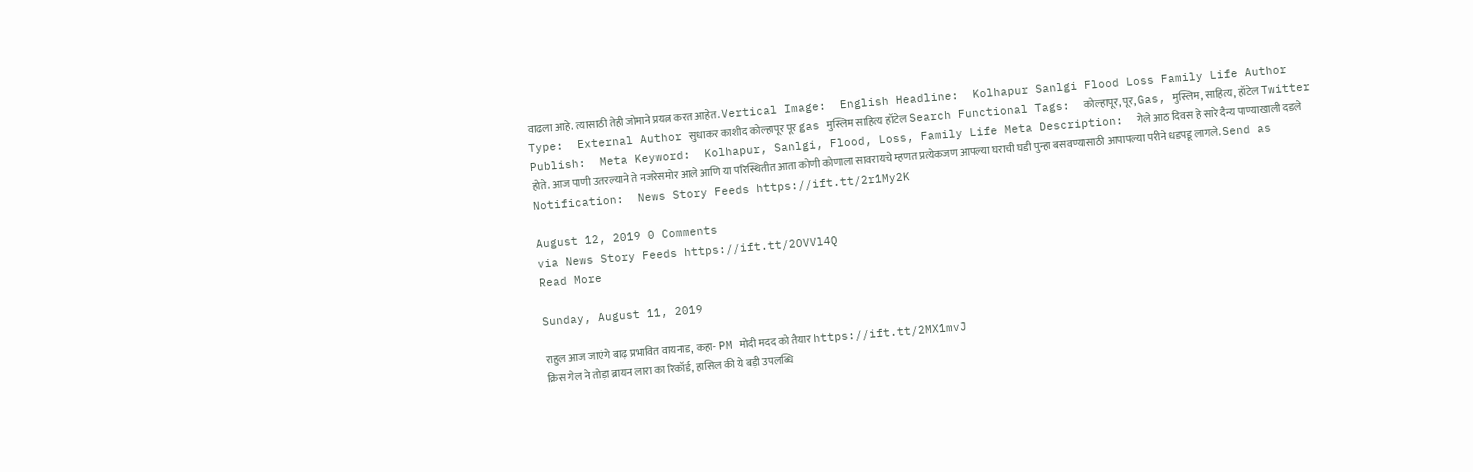वाढला आहे. त्यासाठी तेही जोमाने प्रयत्न करत आहेत. Vertical Image:  English Headline:  Kolhapur Sanlgi Flood Loss Family Life Author Type:  External Author सुधाकर काशीद कोल्हापूर पूर gas मुस्लिम साहित्य हॉटेल Search Functional Tags:  कोल्हापूर, पूर, Gas, मुस्लिम, साहित्य, हॉटेल Twitter Publish:  Meta Keyword:  Kolhapur, Sanlgi, Flood, Loss, Family Life Meta Description:  गेले आठ दिवस हे सारे दैन्य पाण्याखाली दडले होते. आज पाणी उतरल्याने ते नजरेसमोर आले आणि या परिस्थितीत आता कोणी कोणाला सावरायचे म्हणत प्रत्येकजण आपल्या घराची घडी पुन्हा बसवण्यासाठी आपापल्या परीने धडपडू लागले. Send as Notification:  News Story Feeds https://ift.tt/2r1My2K

August 12, 2019 0 Comments
via News Story Feeds https://ift.tt/2OVVl4Q
Read More

Sunday, August 11, 2019

राहुल आज जाएंगे बाढ़ प्रभावित वायनाड, कहा- PM मोदी मदद को तैयार https://ift.tt/2MX1mvJ
क्रिस गेल ने तोड़ा ब्रायन लारा का रिकॉर्ड, हासिल की ये बड़ी उपलब्धि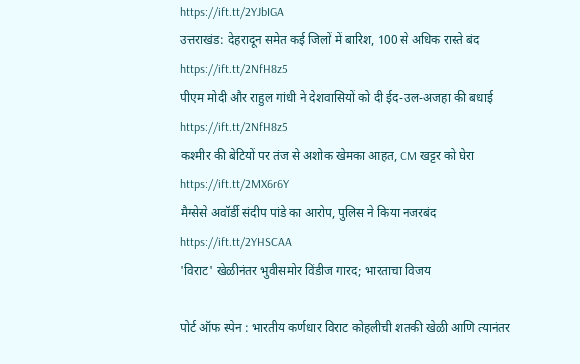https://ift.tt/2YJbIGA
उत्तराखंड: देहरादून समेत कई जिलों में बारिश, 100 से अधिक रास्ते बंद https://ift.tt/2NfH8z5
पीएम मोदी और राहुल गांधी ने देशवासियों को दी ईद-उल-अजहा की बधाई https://ift.tt/2NfH8z5
कश्मीर की बेटियों पर तंज से अशोक खेमका आहत, CM खट्टर को घेरा https://ift.tt/2MX6r6Y
मैग्सेसे अवॉर्डी संदीप पांडे का आरोप, पुलिस ने किया नजरबंद https://ift.tt/2YHSCAA
'विराट' खेळीनंतर भुवीसमोर विंडीज गारद; भारताचा विजय

पोर्ट ऑफ स्पेन : भारतीय कर्णधार विराट कोहलीची शतकी खेळी आणि त्यानंतर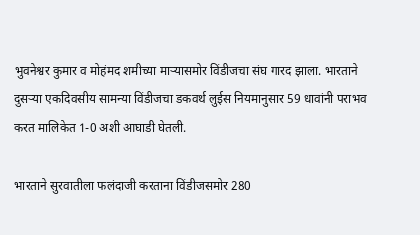भुवनेश्वर कुमार व मोहंमद शमीच्या माऱ्यासमोर विंडीजचा संघ गारद झाला. भारताने दुसऱ्या एकदिवसीय सामन्या विंडीजचा डकवर्थ लुईस नियमानुसार 59 धावांनी पराभव करत मालिकेत 1-0 अशी आघाडी घेतली.

भारताने सुरवातीला फलंदाजी करताना विंडीजसमोर 280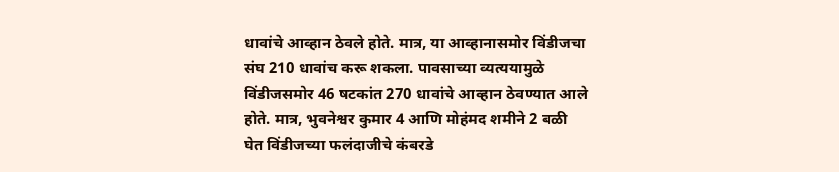धावांचे आव्हान ठेवले होते. मात्र, या आव्हानासमोर विंडीजचा संघ 210 धावांच करू शकला. पावसाच्या व्यत्ययामुळे विंडीजसमोर 46 षटकांत 270 धावांचे आव्हान ठेवण्यात आले होते. मात्र, भुवनेश्वर कुमार 4 आणि मोहंमद शमीने 2 बळी घेत विंडीजच्या फलंदाजीचे कंबरडे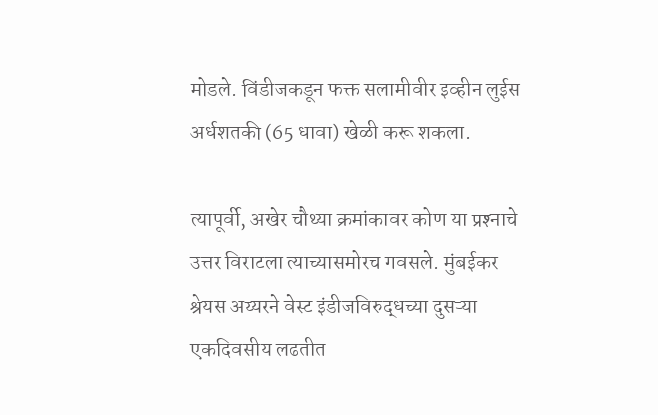मोडले. विंडीजकडून फक्त सलामीवीर इव्हीन लुईस अर्धशतकी (65 धावा) खेळी करू शकला.

त्यापूर्वी, अखेर चौथ्या क्रमांकावर कोण या प्रश्‍नाचे उत्तर विराटला त्याच्यासमोरच गवसले. मुंबईकर श्रेयस अय्यरने वेस्ट इंडीजविरुद्धच्या दुसऱ्या एकदिवसीय लढतीत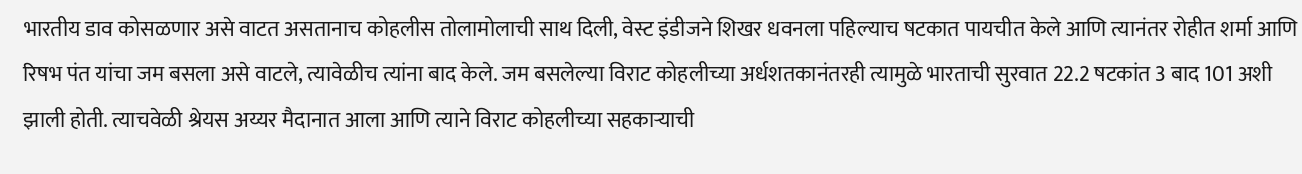भारतीय डाव कोसळणार असे वाटत असतानाच कोहलीस तोलामोलाची साथ दिली, वेस्ट इंडीजने शिखर धवनला पहिल्याच षटकात पायचीत केले आणि त्यानंतर रोहीत शर्मा आणि रिषभ पंत यांचा जम बसला असे वाटले, त्यावेळीच त्यांना बाद केले. जम बसलेल्या विराट कोहलीच्या अर्धशतकानंतरही त्यामुळे भारताची सुरवात 22.2 षटकांत 3 बाद 101 अशी झाली होती. त्याचवेळी श्रेयस अय्यर मैदानात आला आणि त्याने विराट कोहलीच्या सहकाऱ्याची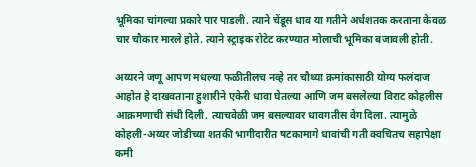भूमिका चांगल्या प्रकारे पार पाडली. त्याने चेंडूस धाव या गतीने अर्धशतक करताना केवळ चार चौकार मारले होते. त्याने स्ट्राइक रोटेट करण्यात मोलाची भूमिका बजावली होती.

अय्यरने जणू आपण मधल्या फळीतीलच नव्हे तर चौथ्या क्रमांकासाठी योग्य फलंदाज आहोत हे दाखवताना हुशारीने एकेरी धावा घेतल्या आणि जम बसलेल्या विराट कोहलीस आक्रमणाची संधी दिली. त्याचवेळी जम बसल्यावर धावगतीस वेग दिला. त्यामुळे कोहली-अय्यर जोडीच्या शतकी भागीदारीत षटकामागे धावांची गती क्वचितच सहापेक्षा कमी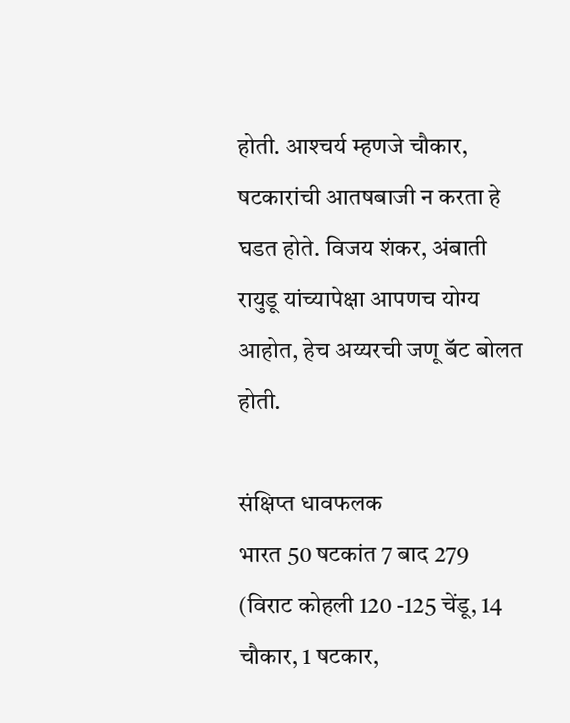होती. आश्‍चर्य म्हणजे चौकार, षटकारांची आतषबाजी न करता हे घडत होते. विजय शंकर, अंबाती रायुडू यांच्यापेक्षा आपणच योग्य आहोत, हेच अय्यरची जणू बॅट बोलत होती.

संक्षिप्त धावफलक
भारत 50 षटकांत 7 बाद 279 (विराट कोहली 120 -125 चेंडू, 14 चौकार, 1 षटकार,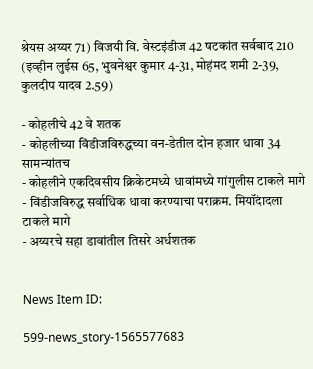श्रेयस अय्यर 71) विजयी वि. वेस्टइंडीज 42 षटकांत सर्वबाद 210 (इव्हीन लुईस 65, भुवनेश्वर कुमार 4-31, मोहंमद शमी 2-39, कुलदीप यादव 2.59)

- कोहलीचे 42 वे शतक
- कोहलीच्या विंडीजविरुद्धच्या वन-डेतील दोन हजार धावा 34 सामन्यांतच
- कोहलीने एकदिवसीय क्रिकेटमध्ये धावांमध्ये गांगुलीस टाकले मागे
- विंडीजविरुद्ध सर्वाधिक धावा करण्याचा पराक्रम. मियॉंदादला टाकले मागे
- अय्यरचे सहा डावांतील तिसरे अर्धशतक


News Item ID:

599-news_story-1565577683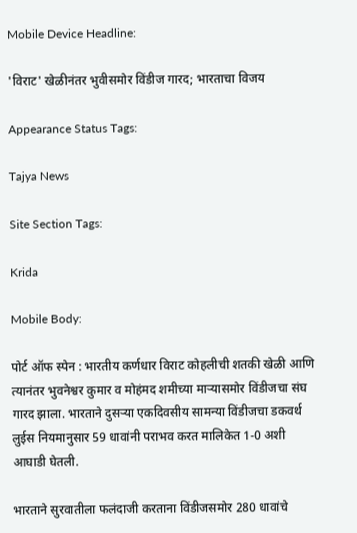Mobile Device Headline:

'विराट' खेळीनंतर भुवीसमोर विंडीज गारद; भारताचा विजय

Appearance Status Tags:

Tajya News

Site Section Tags:

Krida

Mobile Body:

पोर्ट ऑफ स्पेन : भारतीय कर्णधार विराट कोहलीची शतकी खेळी आणि त्यानंतर भुवनेश्वर कुमार व मोहंमद शमीच्या माऱ्यासमोर विंडीजचा संघ गारद झाला. भारताने दुसऱ्या एकदिवसीय सामन्या विंडीजचा डकवर्थ लुईस नियमानुसार 59 धावांनी पराभव करत मालिकेत 1-0 अशी आघाडी घेतली.

भारताने सुरवातीला फलंदाजी करताना विंडीजसमोर 280 धावांचे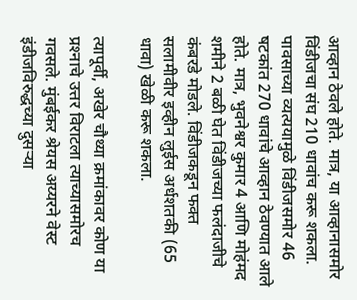आव्हान ठेवले होते. मात्र, या आव्हानासमोर विंडीजचा संघ 210 धावांच करू शकला. पावसाच्या व्यत्ययामुळे विंडीजसमोर 46 षटकांत 270 धावांचे आव्हान ठेवण्यात आले होते. मात्र, भुवनेश्वर कुमार 4 आणि मोहंमद शमीने 2 बळी घेत विंडीजच्या फलंदाजीचे कंबरडे मोडले. विंडीजकडून फक्त सलामीवीर इव्हीन लुईस अर्धशतकी (65 धावा) खेळी करू शकला.

त्यापूर्वी, अखेर चौथ्या क्रमांकावर कोण या प्रश्‍नाचे उत्तर विराटला त्याच्यासमोरच गवसले. मुंबईकर श्रेयस अय्यरने वेस्ट इंडीजविरुद्धच्या दुसऱ्या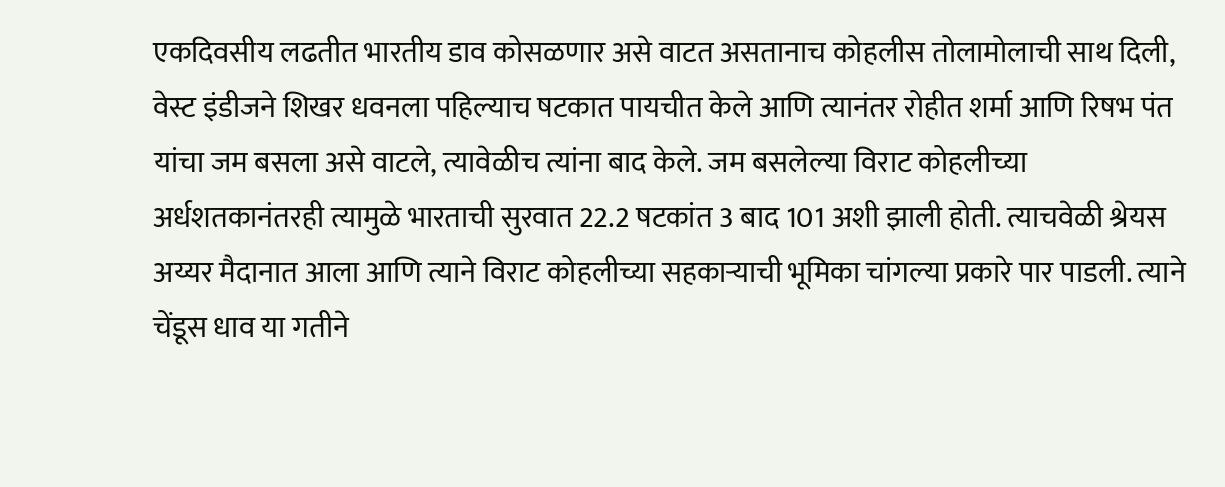एकदिवसीय लढतीत भारतीय डाव कोसळणार असे वाटत असतानाच कोहलीस तोलामोलाची साथ दिली, वेस्ट इंडीजने शिखर धवनला पहिल्याच षटकात पायचीत केले आणि त्यानंतर रोहीत शर्मा आणि रिषभ पंत यांचा जम बसला असे वाटले, त्यावेळीच त्यांना बाद केले. जम बसलेल्या विराट कोहलीच्या अर्धशतकानंतरही त्यामुळे भारताची सुरवात 22.2 षटकांत 3 बाद 101 अशी झाली होती. त्याचवेळी श्रेयस अय्यर मैदानात आला आणि त्याने विराट कोहलीच्या सहकाऱ्याची भूमिका चांगल्या प्रकारे पार पाडली. त्याने चेंडूस धाव या गतीने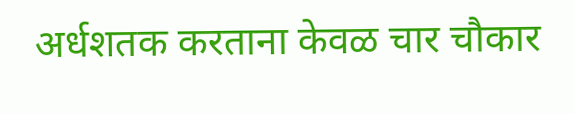अर्धशतक करताना केवळ चार चौकार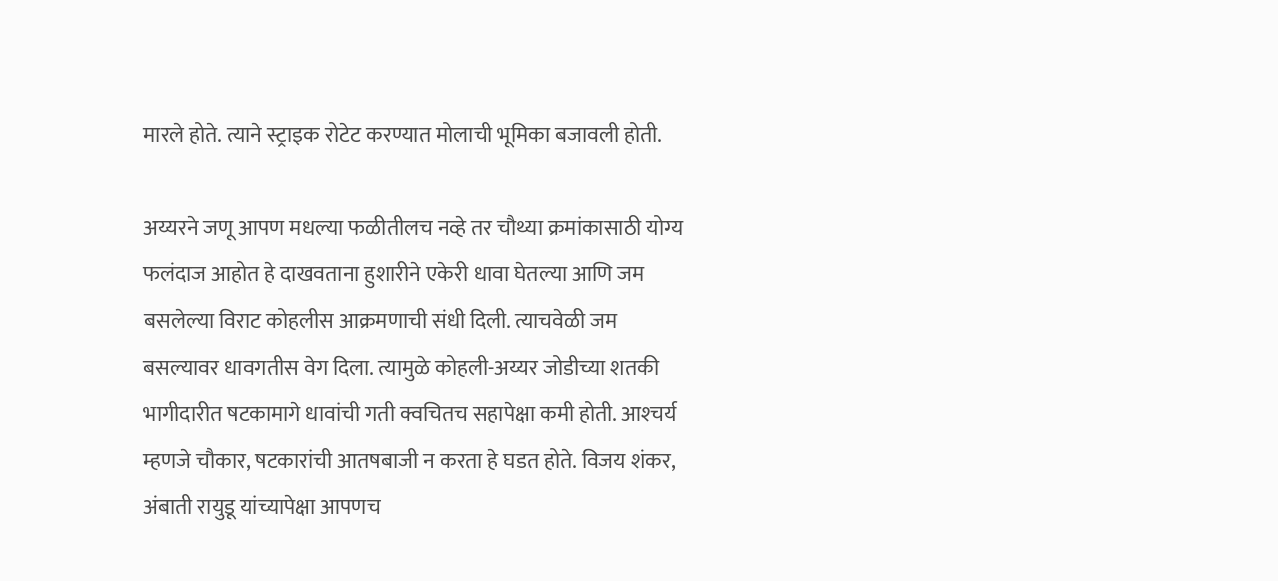मारले होते. त्याने स्ट्राइक रोटेट करण्यात मोलाची भूमिका बजावली होती.

अय्यरने जणू आपण मधल्या फळीतीलच नव्हे तर चौथ्या क्रमांकासाठी योग्य फलंदाज आहोत हे दाखवताना हुशारीने एकेरी धावा घेतल्या आणि जम बसलेल्या विराट कोहलीस आक्रमणाची संधी दिली. त्याचवेळी जम बसल्यावर धावगतीस वेग दिला. त्यामुळे कोहली-अय्यर जोडीच्या शतकी भागीदारीत षटकामागे धावांची गती क्वचितच सहापेक्षा कमी होती. आश्‍चर्य म्हणजे चौकार, षटकारांची आतषबाजी न करता हे घडत होते. विजय शंकर, अंबाती रायुडू यांच्यापेक्षा आपणच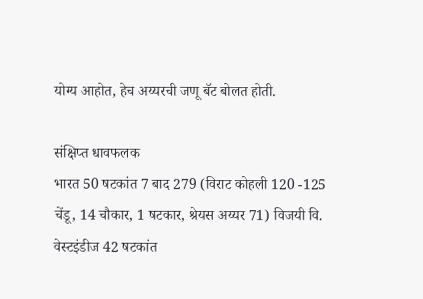योग्य आहोत, हेच अय्यरची जणू बॅट बोलत होती.

संक्षिप्त धावफलक
भारत 50 षटकांत 7 बाद 279 (विराट कोहली 120 -125 चेंडू, 14 चौकार, 1 षटकार, श्रेयस अय्यर 71) विजयी वि. वेस्टइंडीज 42 षटकांत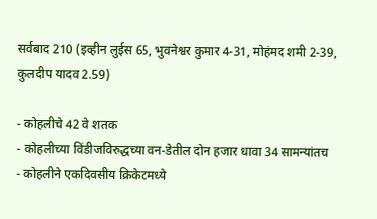सर्वबाद 210 (इव्हीन लुईस 65, भुवनेश्वर कुमार 4-31, मोहंमद शमी 2-39, कुलदीप यादव 2.59)

- कोहलीचे 42 वे शतक
- कोहलीच्या विंडीजविरुद्धच्या वन-डेतील दोन हजार धावा 34 सामन्यांतच
- कोहलीने एकदिवसीय क्रिकेटमध्ये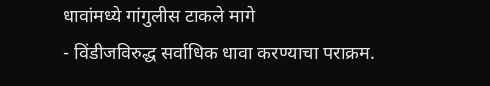धावांमध्ये गांगुलीस टाकले मागे
- विंडीजविरुद्ध सर्वाधिक धावा करण्याचा पराक्रम.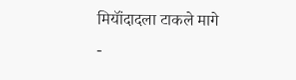मियॉंदादला टाकले मागे
-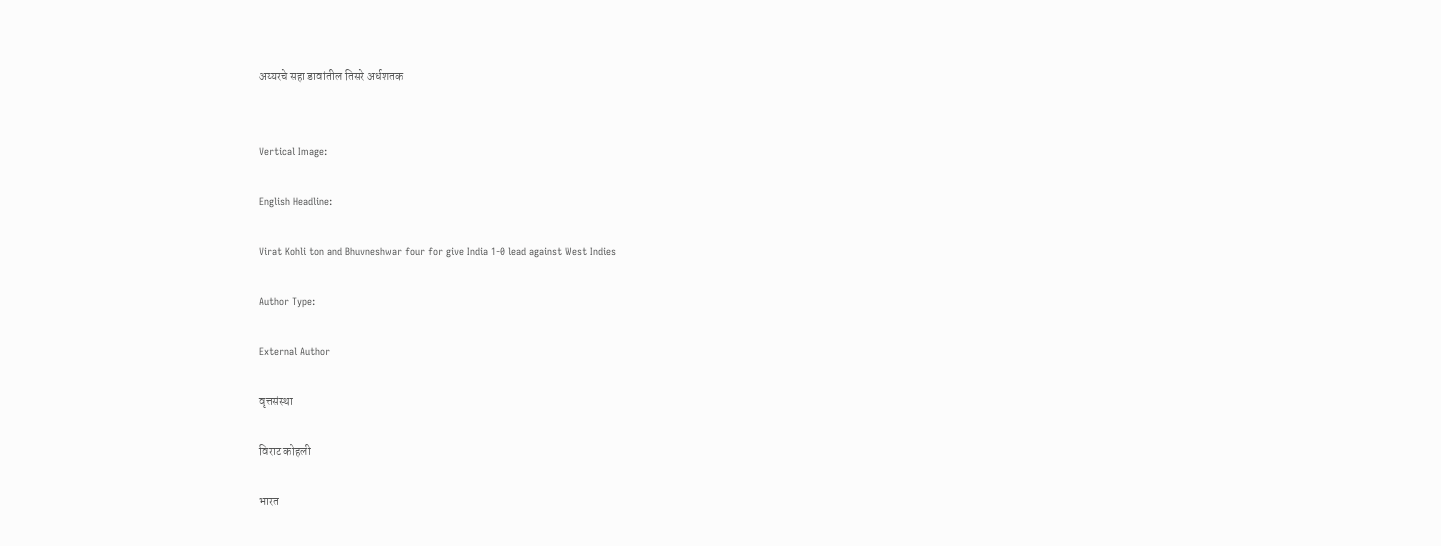अय्यरचे सहा डावांतील तिसरे अर्धशतक


Vertical Image:

English Headline:

Virat Kohli ton and Bhuvneshwar four for give India 1-0 lead against West Indies

Author Type:

External Author

वृत्तसंस्था

विराट कोहली

भारत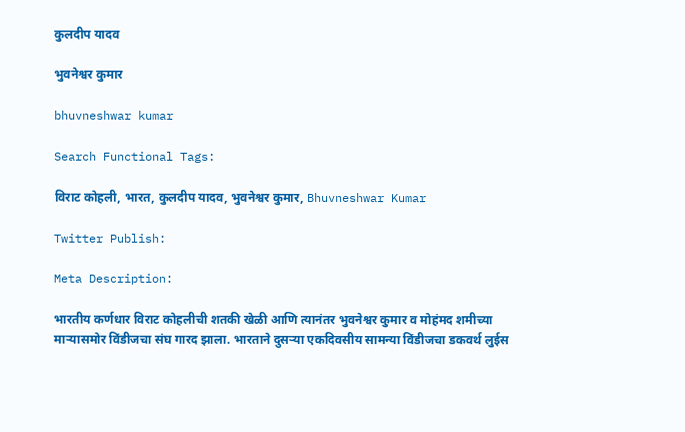कुलदीप यादव

भुवनेश्वर कुमार

bhuvneshwar kumar

Search Functional Tags:

विराट कोहली, भारत, कुलदीप यादव, भुवनेश्वर कुमार, Bhuvneshwar Kumar

Twitter Publish:

Meta Description:

भारतीय कर्णधार विराट कोहलीची शतकी खेळी आणि त्यानंतर भुवनेश्वर कुमार व मोहंमद शमीच्या माऱ्यासमोर विंडीजचा संघ गारद झाला. भारताने दुसऱ्या एकदिवसीय सामन्या विंडीजचा डकवर्थ लुईस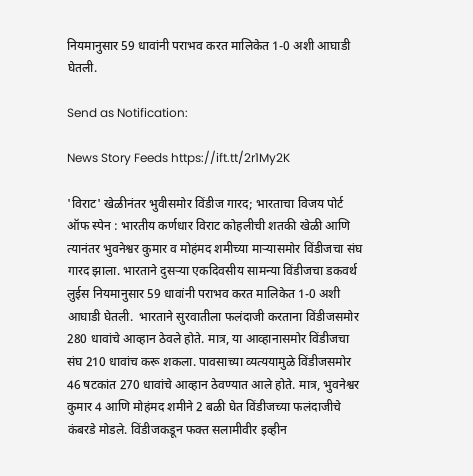नियमानुसार 59 धावांनी पराभव करत मालिकेत 1-0 अशी आघाडी घेतली.

Send as Notification:

News Story Feeds https://ift.tt/2r1My2K

'विराट' खेळीनंतर भुवीसमोर विंडीज गारद; भारताचा विजय पोर्ट ऑफ स्पेन : भारतीय कर्णधार विराट कोहलीची शतकी खेळी आणि त्यानंतर भुवनेश्वर कुमार व मोहंमद शमीच्या माऱ्यासमोर विंडीजचा संघ गारद झाला. भारताने दुसऱ्या एकदिवसीय सामन्या विंडीजचा डकवर्थ लुईस नियमानुसार 59 धावांनी पराभव करत मालिकेत 1-0 अशी आघाडी घेतली.  भारताने सुरवातीला फलंदाजी करताना विंडीजसमोर 280 धावांचे आव्हान ठेवले होते. मात्र, या आव्हानासमोर विंडीजचा संघ 210 धावांच करू शकला. पावसाच्या व्यत्ययामुळे विंडीजसमोर 46 षटकांत 270 धावांचे आव्हान ठेवण्यात आले होते. मात्र, भुवनेश्वर कुमार 4 आणि मोहंमद शमीने 2 बळी घेत विंडीजच्या फलंदाजीचे कंबरडे मोडले. विंडीजकडून फक्त सलामीवीर इव्हीन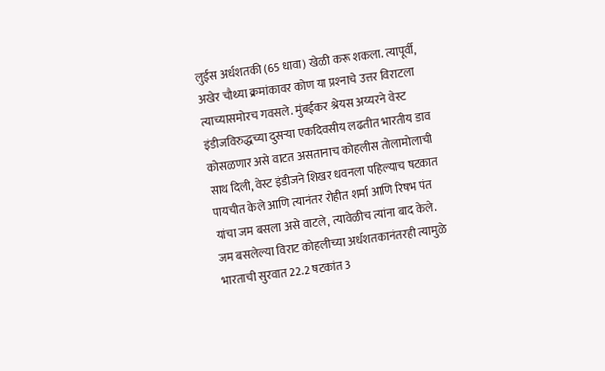लुईस अर्धशतकी (65 धावा) खेळी करू शकला. त्यापूर्वी, अखेर चौथ्या क्रमांकावर कोण या प्रश्‍नाचे उत्तर विराटला त्याच्यासमोरच गवसले. मुंबईकर श्रेयस अय्यरने वेस्ट इंडीजविरुद्धच्या दुसऱ्या एकदिवसीय लढतीत भारतीय डाव कोसळणार असे वाटत असतानाच कोहलीस तोलामोलाची साथ दिली, वेस्ट इंडीजने शिखर धवनला पहिल्याच षटकात पायचीत केले आणि त्यानंतर रोहीत शर्मा आणि रिषभ पंत यांचा जम बसला असे वाटले, त्यावेळीच त्यांना बाद केले. जम बसलेल्या विराट कोहलीच्या अर्धशतकानंतरही त्यामुळे भारताची सुरवात 22.2 षटकांत 3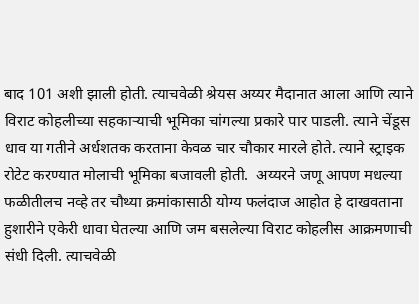बाद 101 अशी झाली होती. त्याचवेळी श्रेयस अय्यर मैदानात आला आणि त्याने विराट कोहलीच्या सहकाऱ्याची भूमिका चांगल्या प्रकारे पार पाडली. त्याने चेंडूस धाव या गतीने अर्धशतक करताना केवळ चार चौकार मारले होते. त्याने स्ट्राइक रोटेट करण्यात मोलाची भूमिका बजावली होती.  अय्यरने जणू आपण मधल्या फळीतीलच नव्हे तर चौथ्या क्रमांकासाठी योग्य फलंदाज आहोत हे दाखवताना हुशारीने एकेरी धावा घेतल्या आणि जम बसलेल्या विराट कोहलीस आक्रमणाची संधी दिली. त्याचवेळी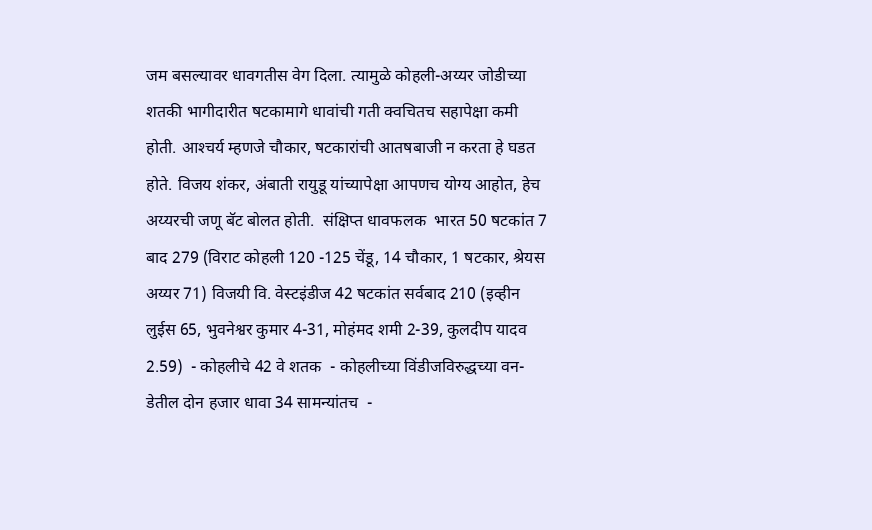जम बसल्यावर धावगतीस वेग दिला. त्यामुळे कोहली-अय्यर जोडीच्या शतकी भागीदारीत षटकामागे धावांची गती क्वचितच सहापेक्षा कमी होती. आश्‍चर्य म्हणजे चौकार, षटकारांची आतषबाजी न करता हे घडत होते. विजय शंकर, अंबाती रायुडू यांच्यापेक्षा आपणच योग्य आहोत, हेच अय्यरची जणू बॅट बोलत होती.  संक्षिप्त धावफलक  भारत 50 षटकांत 7 बाद 279 (विराट कोहली 120 -125 चेंडू, 14 चौकार, 1 षटकार, श्रेयस अय्यर 71) विजयी वि. वेस्टइंडीज 42 षटकांत सर्वबाद 210 (इव्हीन लुईस 65, भुवनेश्वर कुमार 4-31, मोहंमद शमी 2-39, कुलदीप यादव 2.59)  - कोहलीचे 42 वे शतक  - कोहलीच्या विंडीजविरुद्धच्या वन-डेतील दोन हजार धावा 34 सामन्यांतच  -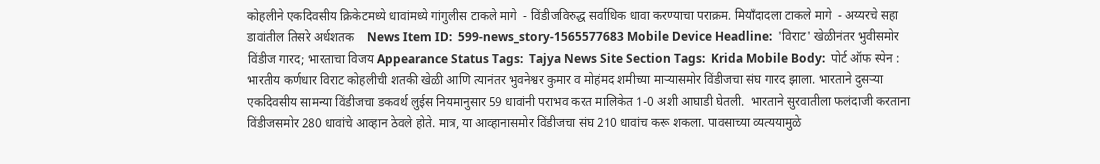कोहलीने एकदिवसीय क्रिकेटमध्ये धावांमध्ये गांगुलीस टाकले मागे  - विंडीजविरुद्ध सर्वाधिक धावा करण्याचा पराक्रम. मियॉंदादला टाकले मागे  - अय्यरचे सहा डावांतील तिसरे अर्धशतक    News Item ID:  599-news_story-1565577683 Mobile Device Headline:  'विराट' खेळीनंतर भुवीसमोर विंडीज गारद; भारताचा विजय Appearance Status Tags:  Tajya News Site Section Tags:  Krida Mobile Body:  पोर्ट ऑफ स्पेन : भारतीय कर्णधार विराट कोहलीची शतकी खेळी आणि त्यानंतर भुवनेश्वर कुमार व मोहंमद शमीच्या माऱ्यासमोर विंडीजचा संघ गारद झाला. भारताने दुसऱ्या एकदिवसीय सामन्या विंडीजचा डकवर्थ लुईस नियमानुसार 59 धावांनी पराभव करत मालिकेत 1-0 अशी आघाडी घेतली.  भारताने सुरवातीला फलंदाजी करताना विंडीजसमोर 280 धावांचे आव्हान ठेवले होते. मात्र, या आव्हानासमोर विंडीजचा संघ 210 धावांच करू शकला. पावसाच्या व्यत्ययामुळे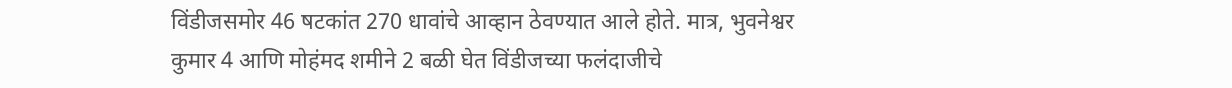विंडीजसमोर 46 षटकांत 270 धावांचे आव्हान ठेवण्यात आले होते. मात्र, भुवनेश्वर कुमार 4 आणि मोहंमद शमीने 2 बळी घेत विंडीजच्या फलंदाजीचे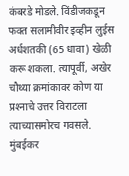कंबरडे मोडले. विंडीजकडून फक्त सलामीवीर इव्हीन लुईस अर्धशतकी (65 धावा) खेळी करू शकला. त्यापूर्वी, अखेर चौथ्या क्रमांकावर कोण या प्रश्‍नाचे उत्तर विराटला त्याच्यासमोरच गवसले. मुंबईकर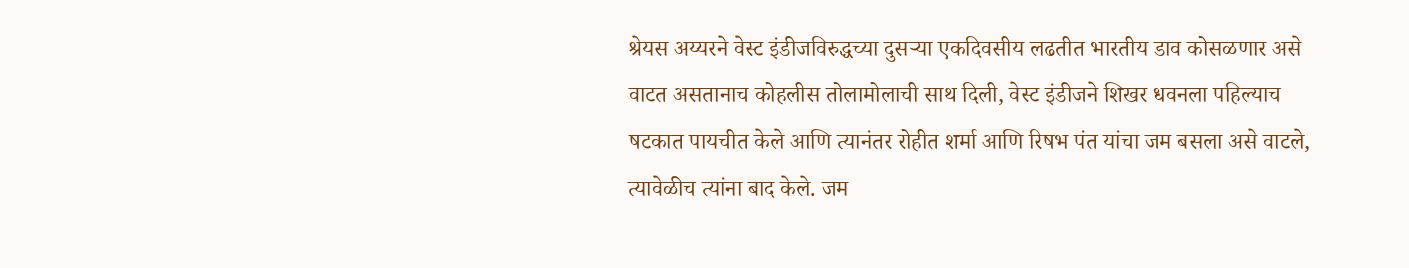श्रेयस अय्यरने वेस्ट इंडीजविरुद्धच्या दुसऱ्या एकदिवसीय लढतीत भारतीय डाव कोसळणार असे वाटत असतानाच कोहलीस तोलामोलाची साथ दिली, वेस्ट इंडीजने शिखर धवनला पहिल्याच षटकात पायचीत केले आणि त्यानंतर रोहीत शर्मा आणि रिषभ पंत यांचा जम बसला असे वाटले, त्यावेळीच त्यांना बाद केले. जम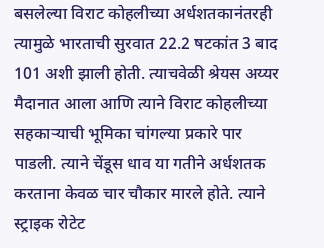बसलेल्या विराट कोहलीच्या अर्धशतकानंतरही त्यामुळे भारताची सुरवात 22.2 षटकांत 3 बाद 101 अशी झाली होती. त्याचवेळी श्रेयस अय्यर मैदानात आला आणि त्याने विराट कोहलीच्या सहकाऱ्याची भूमिका चांगल्या प्रकारे पार पाडली. त्याने चेंडूस धाव या गतीने अर्धशतक करताना केवळ चार चौकार मारले होते. त्याने स्ट्राइक रोटेट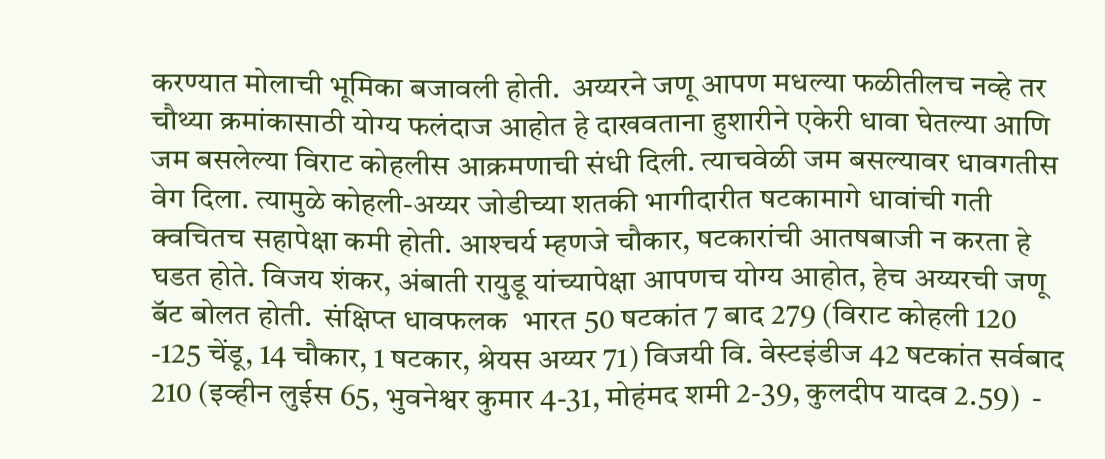करण्यात मोलाची भूमिका बजावली होती.  अय्यरने जणू आपण मधल्या फळीतीलच नव्हे तर चौथ्या क्रमांकासाठी योग्य फलंदाज आहोत हे दाखवताना हुशारीने एकेरी धावा घेतल्या आणि जम बसलेल्या विराट कोहलीस आक्रमणाची संधी दिली. त्याचवेळी जम बसल्यावर धावगतीस वेग दिला. त्यामुळे कोहली-अय्यर जोडीच्या शतकी भागीदारीत षटकामागे धावांची गती क्वचितच सहापेक्षा कमी होती. आश्‍चर्य म्हणजे चौकार, षटकारांची आतषबाजी न करता हे घडत होते. विजय शंकर, अंबाती रायुडू यांच्यापेक्षा आपणच योग्य आहोत, हेच अय्यरची जणू बॅट बोलत होती.  संक्षिप्त धावफलक  भारत 50 षटकांत 7 बाद 279 (विराट कोहली 120 -125 चेंडू, 14 चौकार, 1 षटकार, श्रेयस अय्यर 71) विजयी वि. वेस्टइंडीज 42 षटकांत सर्वबाद 210 (इव्हीन लुईस 65, भुवनेश्वर कुमार 4-31, मोहंमद शमी 2-39, कुलदीप यादव 2.59)  -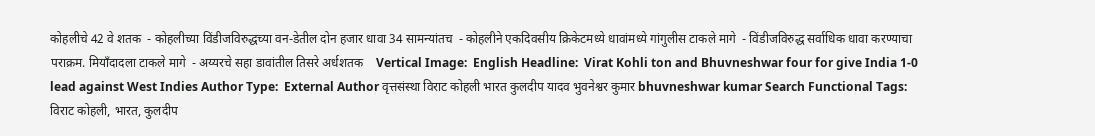कोहलीचे 42 वे शतक  - कोहलीच्या विंडीजविरुद्धच्या वन-डेतील दोन हजार धावा 34 सामन्यांतच  - कोहलीने एकदिवसीय क्रिकेटमध्ये धावांमध्ये गांगुलीस टाकले मागे  - विंडीजविरुद्ध सर्वाधिक धावा करण्याचा पराक्रम. मियॉंदादला टाकले मागे  - अय्यरचे सहा डावांतील तिसरे अर्धशतक    Vertical Image:  English Headline:  Virat Kohli ton and Bhuvneshwar four for give India 1-0 lead against West Indies Author Type:  External Author वृत्तसंस्था विराट कोहली भारत कुलदीप यादव भुवनेश्वर कुमार bhuvneshwar kumar Search Functional Tags:  विराट कोहली, भारत, कुलदीप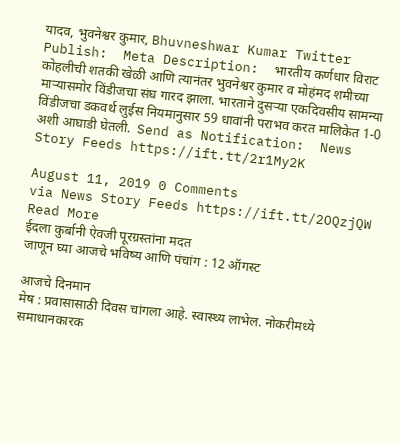यादव, भुवनेश्वर कुमार, Bhuvneshwar Kumar Twitter Publish:  Meta Description:  भारतीय कर्णधार विराट कोहलीची शतकी खेळी आणि त्यानंतर भुवनेश्वर कुमार व मोहंमद शमीच्या माऱ्यासमोर विंडीजचा संघ गारद झाला. भारताने दुसऱ्या एकदिवसीय सामन्या विंडीजचा डकवर्थ लुईस नियमानुसार 59 धावांनी पराभव करत मालिकेत 1-0 अशी आघाडी घेतली.  Send as Notification:  News Story Feeds https://ift.tt/2r1My2K

August 11, 2019 0 Comments
via News Story Feeds https://ift.tt/2OQzjQW
Read More
ईदला कुर्बानी ऐवजी पूरग्रस्तांना मदत
जाणून घ्या आजचे भविष्य आणि पंचांग : 12 ऑगस्ट

आजचे दिनमान
मेष : प्रवासासाठी दिवस चांगला आहे. स्वास्थ्य लाभेल. नोकरीमध्ये समाधानकारक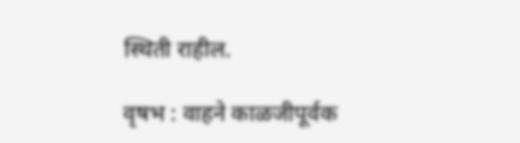स्थिती राहील.

वृषभ : वाहने काळजीपूर्वक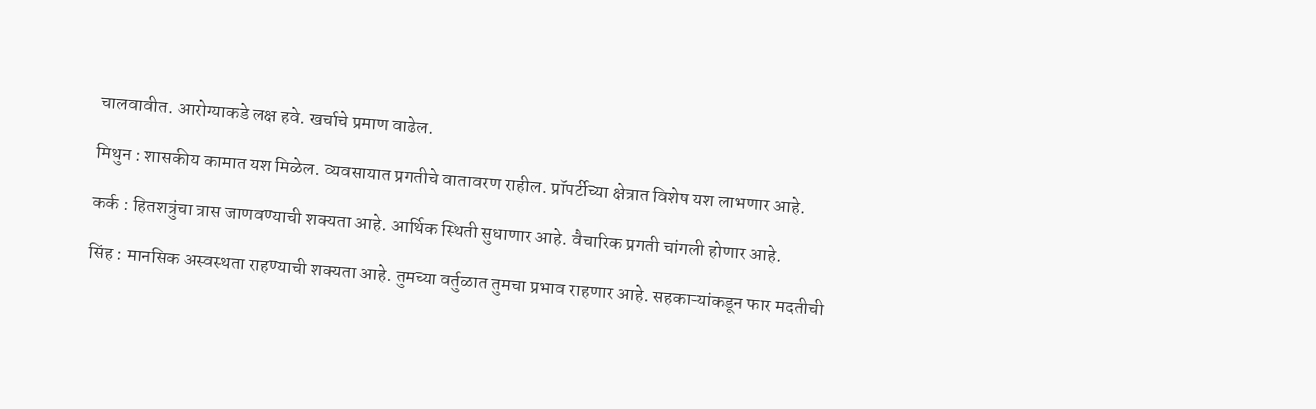चालवावीत. आरोग्याकडे लक्ष हवे. खर्चाचे प्रमाण वाढेल.

मिथुन : शासकीय कामात यश मिळेल. व्यवसायात प्रगतीचे वातावरण राहील. प्रॉपर्टीच्या क्षेत्रात विशेष यश लाभणार आहे.

कर्क : हितशत्रुंचा त्रास जाणवण्याची शक्‍यता आहे. आर्थिक स्थिती सुधाणार आहे. वैचारिक प्रगती चांगली होणार आहे.

सिंह : मानसिक अस्वस्थता राहण्याची शक्‍यता आहे. तुमच्या वर्तुळात तुमचा प्रभाव राहणार आहे. सहकाऱ्यांकडून फार मदतीची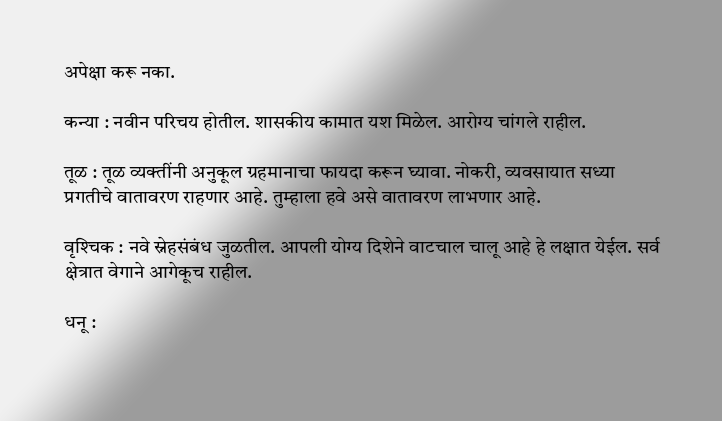अपेक्षा करू नका.

कन्या : नवीन परिचय होतील. शासकीय कामात यश मिळेल. आरोग्य चांगले राहील.

तूळ : तूळ व्यक्‍तींनी अनुकूल ग्रहमानाचा फायदा करून घ्यावा. नोकरी, व्यवसायात सध्या प्रगतीचे वातावरण राहणार आहे. तुम्हाला हवे असे वातावरण लाभणार आहे.

वृश्‍चिक : नवे स्नेहसंबंध जुळतील. आपली योग्य दिशेने वाटचाल चालू आहे हे लक्षात येईल. सर्व क्षेत्रात वेगाने आगेकूच राहील.

धनू :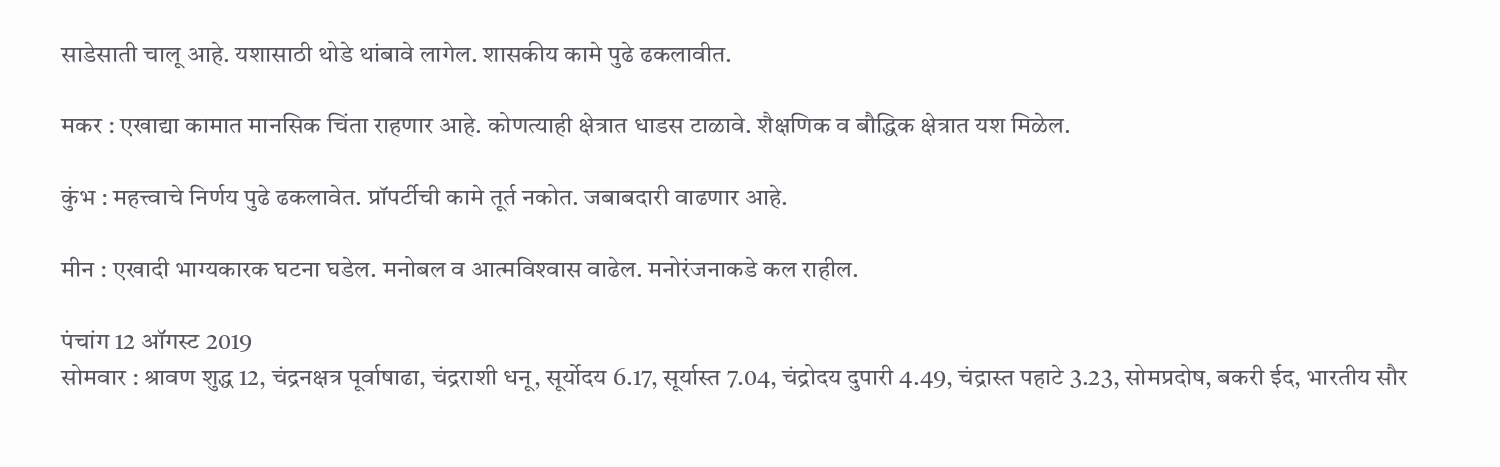साडेसाती चालू आहे. यशासाठी थोडे थांबावे लागेल. शासकीय कामे पुढे ढकलावीत.

मकर : एखाद्या कामात मानसिक चिंता राहणार आहे. कोणत्याही क्षेत्रात धाडस टाळावे. शैक्षणिक व बौद्धिक क्षेत्रात यश मिळेल.

कुंभ : महत्त्वाचे निर्णय पुढे ढकलावेत. प्रॉपर्टीची कामे तूर्त नकोत. जबाबदारी वाढणार आहे.

मीन : एखादी भाग्यकारक घटना घडेल. मनोबल व आत्मविश्‍वास वाढेल. मनोरंजनाकडे कल राहील.

पंचांग 12 ऑगस्ट 2019
सोमवार : श्रावण शुद्ध 12, चंद्रनक्षत्र पूर्वाषाढा, चंद्रराशी धनू, सूर्योदय 6.17, सूर्यास्त 7.04, चंद्रोदय दुपारी 4.49, चंद्रास्त पहाटे 3.23, सोमप्रदोष, बकरी ईद, भारतीय सौर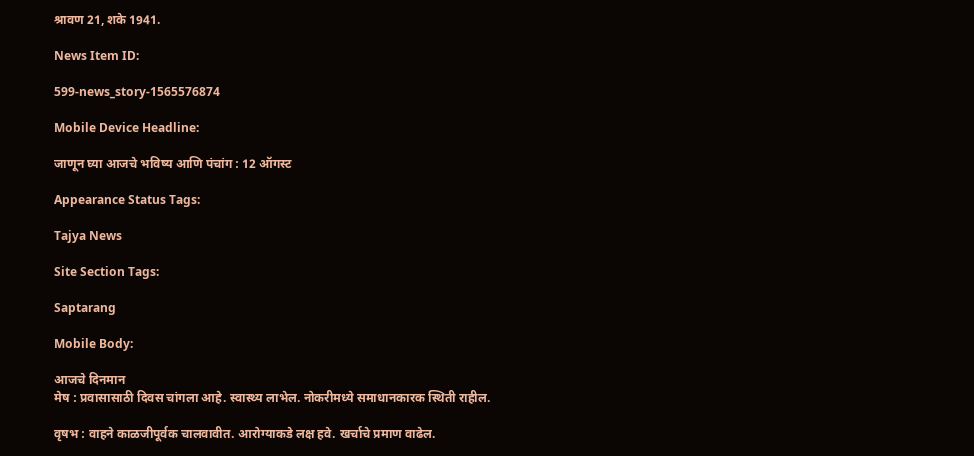श्रावण 21, शके 1941.

News Item ID:

599-news_story-1565576874

Mobile Device Headline:

जाणून घ्या आजचे भविष्य आणि पंचांग : 12 ऑगस्ट

Appearance Status Tags:

Tajya News

Site Section Tags:

Saptarang

Mobile Body:

आजचे दिनमान
मेष : प्रवासासाठी दिवस चांगला आहे. स्वास्थ्य लाभेल. नोकरीमध्ये समाधानकारक स्थिती राहील.

वृषभ : वाहने काळजीपूर्वक चालवावीत. आरोग्याकडे लक्ष हवे. खर्चाचे प्रमाण वाढेल.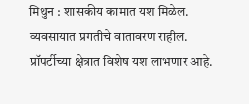मिथुन : शासकीय कामात यश मिळेल. व्यवसायात प्रगतीचे वातावरण राहील. प्रॉपर्टीच्या क्षेत्रात विशेष यश लाभणार आहे.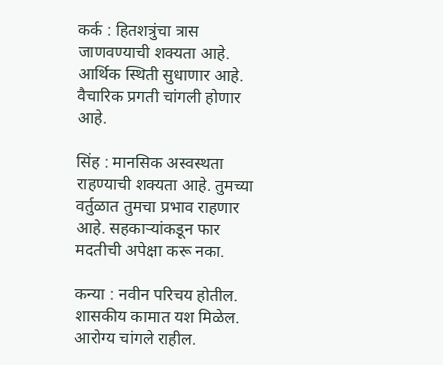कर्क : हितशत्रुंचा त्रास जाणवण्याची शक्‍यता आहे. आर्थिक स्थिती सुधाणार आहे. वैचारिक प्रगती चांगली होणार आहे.

सिंह : मानसिक अस्वस्थता राहण्याची शक्‍यता आहे. तुमच्या वर्तुळात तुमचा प्रभाव राहणार आहे. सहकाऱ्यांकडून फार मदतीची अपेक्षा करू नका.

कन्या : नवीन परिचय होतील. शासकीय कामात यश मिळेल. आरोग्य चांगले राहील.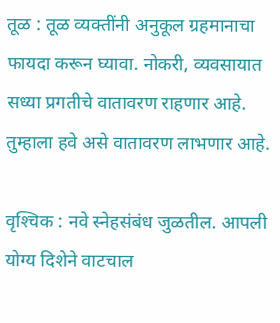तूळ : तूळ व्यक्‍तींनी अनुकूल ग्रहमानाचा फायदा करून घ्यावा. नोकरी, व्यवसायात सध्या प्रगतीचे वातावरण राहणार आहे. तुम्हाला हवे असे वातावरण लाभणार आहे.

वृश्‍चिक : नवे स्नेहसंबंध जुळतील. आपली योग्य दिशेने वाटचाल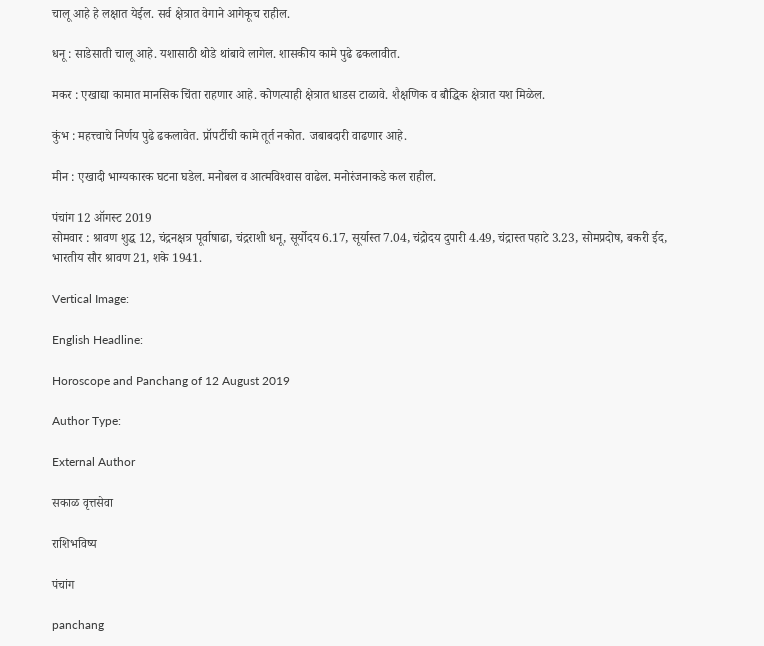चालू आहे हे लक्षात येईल. सर्व क्षेत्रात वेगाने आगेकूच राहील.

धनू : साडेसाती चालू आहे. यशासाठी थोडे थांबावे लागेल. शासकीय कामे पुढे ढकलावीत.

मकर : एखाद्या कामात मानसिक चिंता राहणार आहे. कोणत्याही क्षेत्रात धाडस टाळावे. शैक्षणिक व बौद्धिक क्षेत्रात यश मिळेल.

कुंभ : महत्त्वाचे निर्णय पुढे ढकलावेत. प्रॉपर्टीची कामे तूर्त नकोत. जबाबदारी वाढणार आहे.

मीन : एखादी भाग्यकारक घटना घडेल. मनोबल व आत्मविश्‍वास वाढेल. मनोरंजनाकडे कल राहील.

पंचांग 12 ऑगस्ट 2019
सोमवार : श्रावण शुद्ध 12, चंद्रनक्षत्र पूर्वाषाढा, चंद्रराशी धनू, सूर्योदय 6.17, सूर्यास्त 7.04, चंद्रोदय दुपारी 4.49, चंद्रास्त पहाटे 3.23, सोमप्रदोष, बकरी ईद, भारतीय सौर श्रावण 21, शके 1941.

Vertical Image:

English Headline:

Horoscope and Panchang of 12 August 2019

Author Type:

External Author

सकाळ वृत्तसेवा

राशिभविष्य

पंचांग

panchang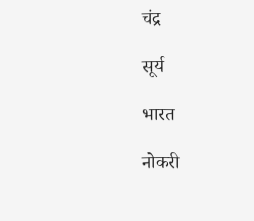चंद्र

सूर्य

भारत

नोकरी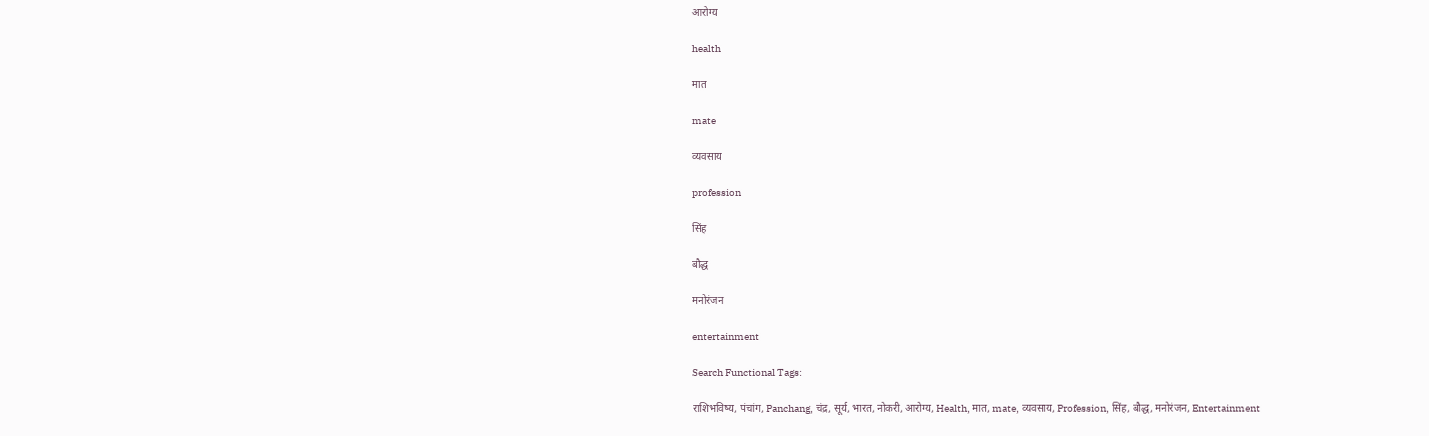आरोग्य

health

मात

mate

व्यवसाय

profession

सिंह

बौद्ध

मनोरंजन

entertainment

Search Functional Tags:

राशिभविष्य, पंचांग, Panchang, चंद्र, सूर्य, भारत, नोकरी, आरोग्य, Health, मात, mate, व्यवसाय, Profession, सिंह, बौद्ध, मनोरंजन, Entertainment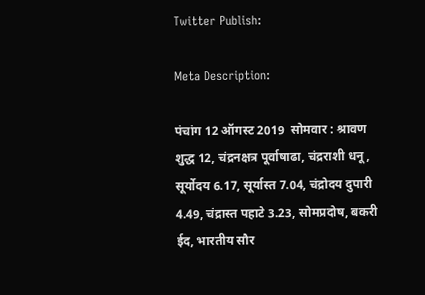Twitter Publish:

Meta Description:

पंचांग 12 ऑगस्ट 2019  सोमवार : श्रावण शुद्ध 12, चंद्रनक्षत्र पूर्वाषाढा, चंद्रराशी धनू, सूर्योदय 6.17, सूर्यास्त 7.04, चंद्रोदय दुपारी 4.49, चंद्रास्त पहाटे 3.23, सोमप्रदोष, बकरी ईद, भारतीय सौर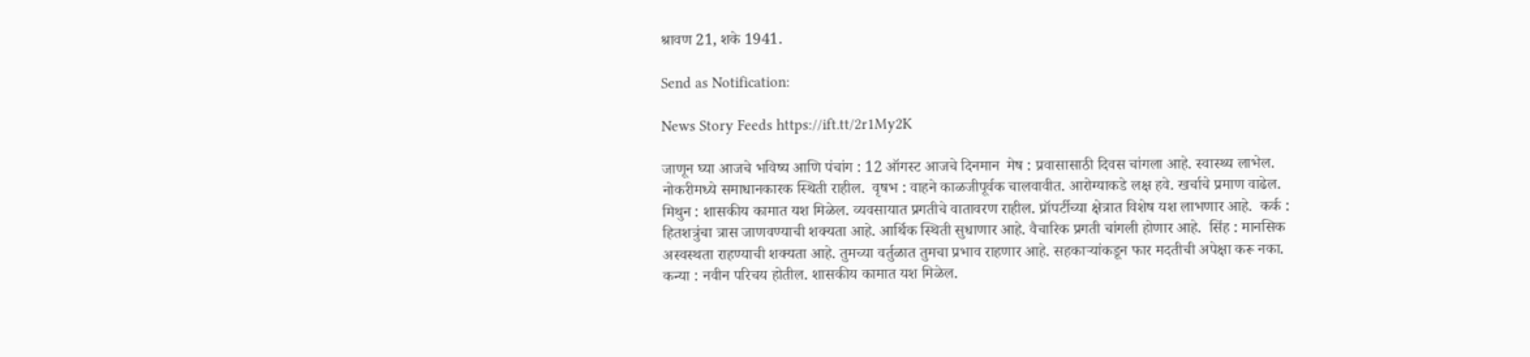श्रावण 21, शके 1941.

Send as Notification:

News Story Feeds https://ift.tt/2r1My2K

जाणून घ्या आजचे भविष्य आणि पंचांग : 12 ऑगस्ट आजचे दिनमान  मेष : प्रवासासाठी दिवस चांगला आहे. स्वास्थ्य लाभेल. नोकरीमध्ये समाधानकारक स्थिती राहील.  वृषभ : वाहने काळजीपूर्वक चालवावीत. आरोग्याकडे लक्ष हवे. खर्चाचे प्रमाण वाढेल.  मिथुन : शासकीय कामात यश मिळेल. व्यवसायात प्रगतीचे वातावरण राहील. प्रॉपर्टीच्या क्षेत्रात विशेष यश लाभणार आहे.  कर्क : हितशत्रुंचा त्रास जाणवण्याची शक्‍यता आहे. आर्थिक स्थिती सुधाणार आहे. वैचारिक प्रगती चांगली होणार आहे.  सिंह : मानसिक अस्वस्थता राहण्याची शक्‍यता आहे. तुमच्या वर्तुळात तुमचा प्रभाव राहणार आहे. सहकाऱ्यांकडून फार मदतीची अपेक्षा करू नका.  कन्या : नवीन परिचय होतील. शासकीय कामात यश मिळेल.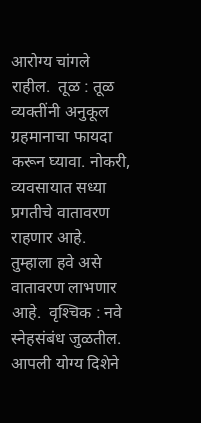आरोग्य चांगले राहील.  तूळ : तूळ व्यक्‍तींनी अनुकूल ग्रहमानाचा फायदा करून घ्यावा. नोकरी, व्यवसायात सध्या प्रगतीचे वातावरण राहणार आहे. तुम्हाला हवे असे वातावरण लाभणार आहे.  वृश्‍चिक : नवे स्नेहसंबंध जुळतील. आपली योग्य दिशेने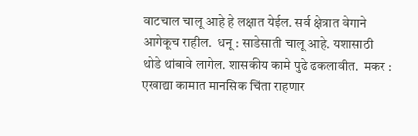वाटचाल चालू आहे हे लक्षात येईल. सर्व क्षेत्रात वेगाने आगेकूच राहील.  धनू : साडेसाती चालू आहे. यशासाठी थोडे थांबावे लागेल. शासकीय कामे पुढे ढकलावीत.  मकर : एखाद्या कामात मानसिक चिंता राहणार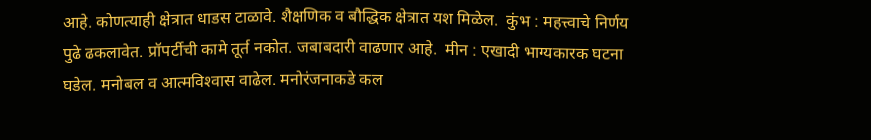आहे. कोणत्याही क्षेत्रात धाडस टाळावे. शैक्षणिक व बौद्धिक क्षेत्रात यश मिळेल.  कुंभ : महत्त्वाचे निर्णय पुढे ढकलावेत. प्रॉपर्टीची कामे तूर्त नकोत. जबाबदारी वाढणार आहे.  मीन : एखादी भाग्यकारक घटना घडेल. मनोबल व आत्मविश्‍वास वाढेल. मनोरंजनाकडे कल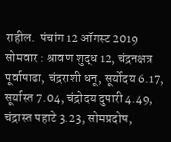राहील.  पंचांग 12 ऑगस्ट 2019  सोमवार : श्रावण शुद्ध 12, चंद्रनक्षत्र पूर्वाषाढा, चंद्रराशी धनू, सूर्योदय 6.17, सूर्यास्त 7.04, चंद्रोदय दुपारी 4.49, चंद्रास्त पहाटे 3.23, सोमप्रदोष,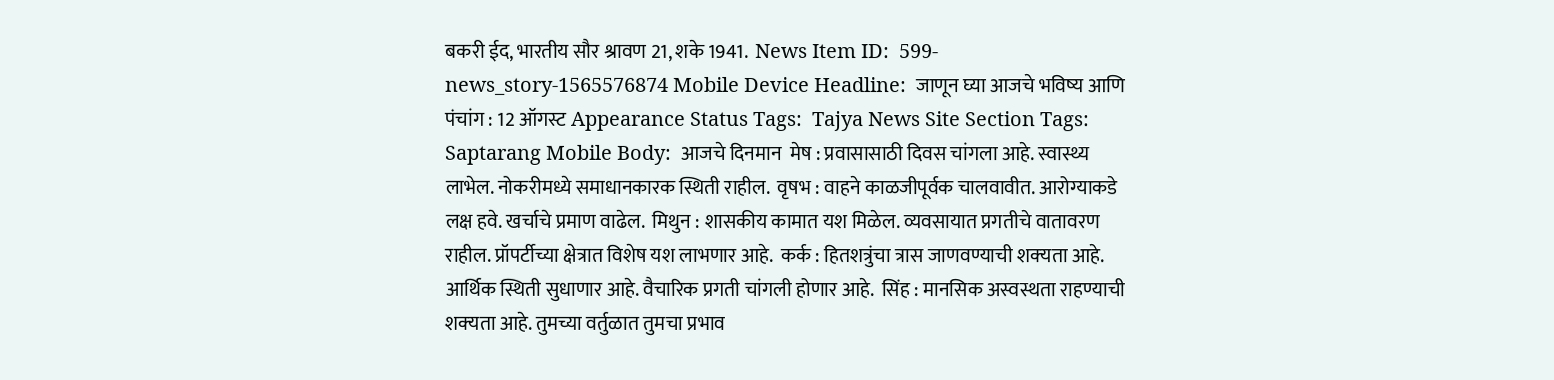बकरी ईद, भारतीय सौर श्रावण 21, शके 1941.  News Item ID:  599-news_story-1565576874 Mobile Device Headline:  जाणून घ्या आजचे भविष्य आणि पंचांग : 12 ऑगस्ट Appearance Status Tags:  Tajya News Site Section Tags:  Saptarang Mobile Body:  आजचे दिनमान  मेष : प्रवासासाठी दिवस चांगला आहे. स्वास्थ्य लाभेल. नोकरीमध्ये समाधानकारक स्थिती राहील.  वृषभ : वाहने काळजीपूर्वक चालवावीत. आरोग्याकडे लक्ष हवे. खर्चाचे प्रमाण वाढेल.  मिथुन : शासकीय कामात यश मिळेल. व्यवसायात प्रगतीचे वातावरण राहील. प्रॉपर्टीच्या क्षेत्रात विशेष यश लाभणार आहे.  कर्क : हितशत्रुंचा त्रास जाणवण्याची शक्‍यता आहे. आर्थिक स्थिती सुधाणार आहे. वैचारिक प्रगती चांगली होणार आहे.  सिंह : मानसिक अस्वस्थता राहण्याची शक्‍यता आहे. तुमच्या वर्तुळात तुमचा प्रभाव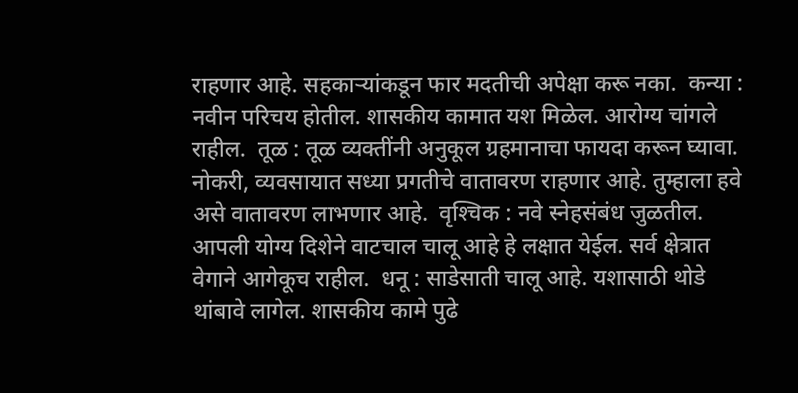राहणार आहे. सहकाऱ्यांकडून फार मदतीची अपेक्षा करू नका.  कन्या : नवीन परिचय होतील. शासकीय कामात यश मिळेल. आरोग्य चांगले राहील.  तूळ : तूळ व्यक्‍तींनी अनुकूल ग्रहमानाचा फायदा करून घ्यावा. नोकरी, व्यवसायात सध्या प्रगतीचे वातावरण राहणार आहे. तुम्हाला हवे असे वातावरण लाभणार आहे.  वृश्‍चिक : नवे स्नेहसंबंध जुळतील. आपली योग्य दिशेने वाटचाल चालू आहे हे लक्षात येईल. सर्व क्षेत्रात वेगाने आगेकूच राहील.  धनू : साडेसाती चालू आहे. यशासाठी थोडे थांबावे लागेल. शासकीय कामे पुढे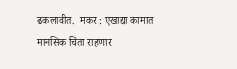ढकलावीत.  मकर : एखाद्या कामात मानसिक चिंता राहणार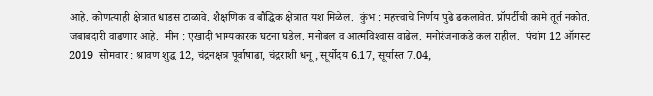आहे. कोणत्याही क्षेत्रात धाडस टाळावे. शैक्षणिक व बौद्धिक क्षेत्रात यश मिळेल.  कुंभ : महत्त्वाचे निर्णय पुढे ढकलावेत. प्रॉपर्टीची कामे तूर्त नकोत. जबाबदारी वाढणार आहे.  मीन : एखादी भाग्यकारक घटना घडेल. मनोबल व आत्मविश्‍वास वाढेल. मनोरंजनाकडे कल राहील.  पंचांग 12 ऑगस्ट 2019  सोमवार : श्रावण शुद्ध 12, चंद्रनक्षत्र पूर्वाषाढा, चंद्रराशी धनू, सूर्योदय 6.17, सूर्यास्त 7.04,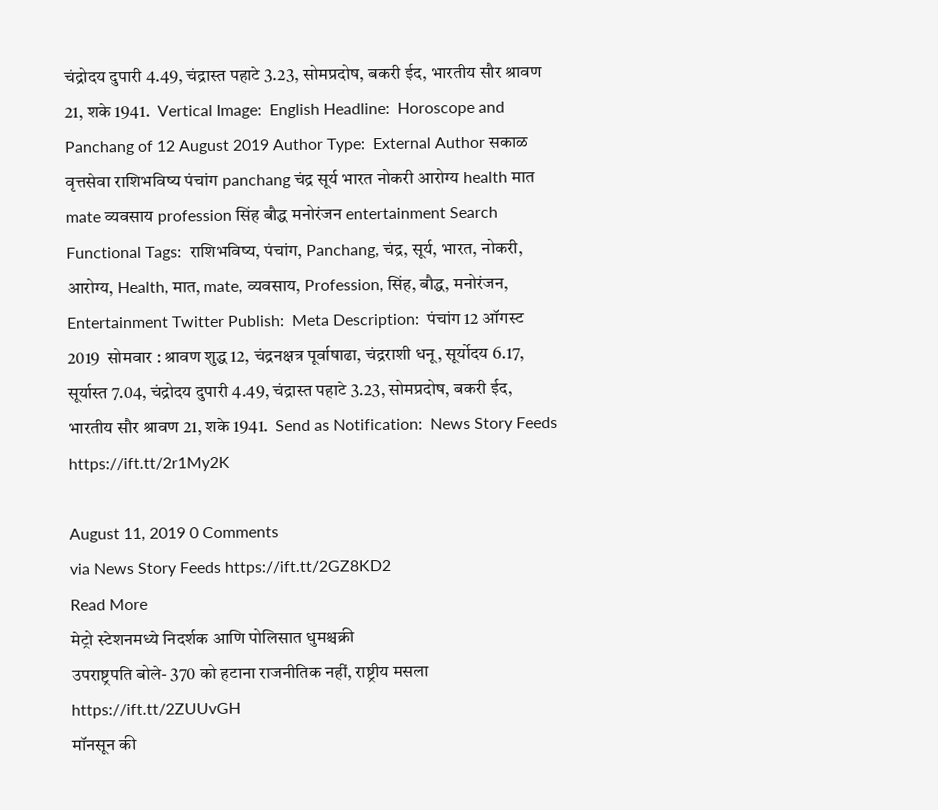चंद्रोदय दुपारी 4.49, चंद्रास्त पहाटे 3.23, सोमप्रदोष, बकरी ईद, भारतीय सौर श्रावण 21, शके 1941.  Vertical Image:  English Headline:  Horoscope and Panchang of 12 August 2019 Author Type:  External Author सकाळ वृत्तसेवा राशिभविष्य पंचांग panchang चंद्र सूर्य भारत नोकरी आरोग्य health मात mate व्यवसाय profession सिंह बौद्ध मनोरंजन entertainment Search Functional Tags:  राशिभविष्य, पंचांग, Panchang, चंद्र, सूर्य, भारत, नोकरी, आरोग्य, Health, मात, mate, व्यवसाय, Profession, सिंह, बौद्ध, मनोरंजन, Entertainment Twitter Publish:  Meta Description:  पंचांग 12 ऑगस्ट 2019  सोमवार : श्रावण शुद्ध 12, चंद्रनक्षत्र पूर्वाषाढा, चंद्रराशी धनू, सूर्योदय 6.17, सूर्यास्त 7.04, चंद्रोदय दुपारी 4.49, चंद्रास्त पहाटे 3.23, सोमप्रदोष, बकरी ईद, भारतीय सौर श्रावण 21, शके 1941.  Send as Notification:  News Story Feeds https://ift.tt/2r1My2K

August 11, 2019 0 Comments
via News Story Feeds https://ift.tt/2GZ8KD2
Read More
मेट्रो स्टेशनमध्ये निदर्शक आणि पोलिसात धुमश्चक्री
उपराष्ट्रपति बोले- 370 को हटाना राजनीतिक नहीं, राष्ट्रीय मसला https://ift.tt/2ZUUvGH
मॉनसून की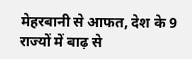मेहरबानी से आफत, देश के 9 राज्यों में बाढ़ से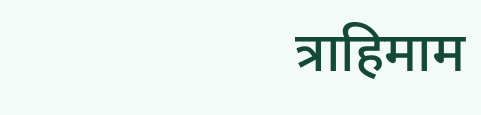त्राहिमाम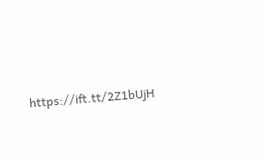https://ift.tt/2Z1bUjH